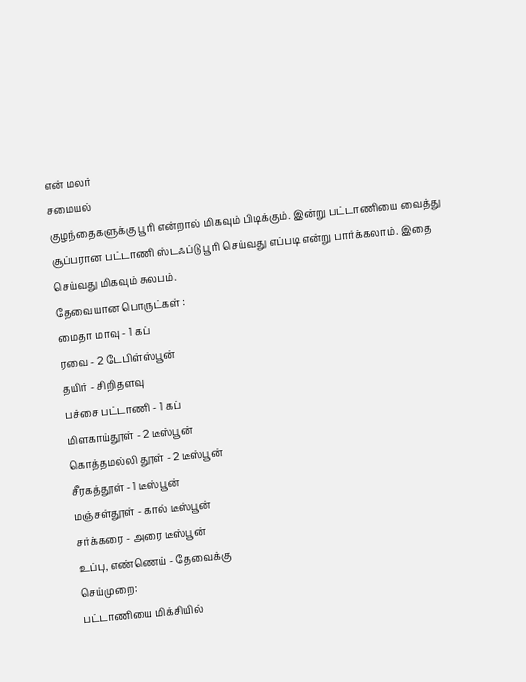என் மலர்
சமையல்
குழந்தைகளுக்கு பூரி என்றால் மிகவும் பிடிக்கும். இன்று பட்டாணியை வைத்து சூப்பரான பட்டாணி ஸ்டஃப்டு பூரி செய்வது எப்படி என்று பார்க்கலாம். இதை செய்வது மிகவும் சுலபம்.
தேவையான பொருட்கள் :
மைதா மாவு - 1 கப்
ரவை - 2 டேபிள்ஸ்பூன்
தயிர் - சிறிதளவு
பச்சை பட்டாணி - 1 கப்
மிளகாய்தூள் - 2 டீஸ்பூன்
கொத்தமல்லி தூள் - 2 டீஸ்பூன்
சீரகத்தூள் - 1 டீஸ்பூன்
மஞ்சள்தூள் - கால் டீஸ்பூன்
சர்க்கரை - அரை டீஸ்பூன்
உப்பு, எண்ணெய் - தேவைக்கு
செய்முறை:
பட்டாணியை மிக்சியில்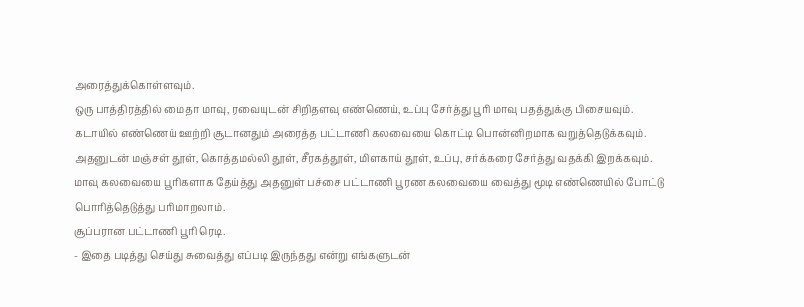அரைத்துக்கொள்ளவும்.
ஒரு பாத்திரத்தில் மைதா மாவு, ரவையுடன் சிறிதளவு எண்ணெய், உப்பு சேர்த்து பூரி மாவு பதத்துக்கு பிசையவும்.
கடாயில் எண்ணெய் ஊற்றி சூடானதும் அரைத்த பட்டாணி கலவையை கொட்டி பொன்னிறமாக வறுத்தெடுக்கவும்.
அதனுடன் மஞ்சள் தூள், கொத்தமல்லி தூள், சீரகத்தூள், மிளகாய் தூள், உப்பு, சர்க்கரை சேர்த்து வதக்கி இறக்கவும்.
மாவு கலவையை பூரிகளாக தேய்த்து அதனுள் பச்சை பட்டாணி பூரண கலவையை வைத்து மூடி எண்ணெயில் போட்டு பொரித்தெடுத்து பரிமாறலாம்.
சூப்பரான பட்டாணி பூரி ரெடி.
- இதை படித்து செய்து சுவைத்து எப்படி இருந்தது என்று எங்களுடன்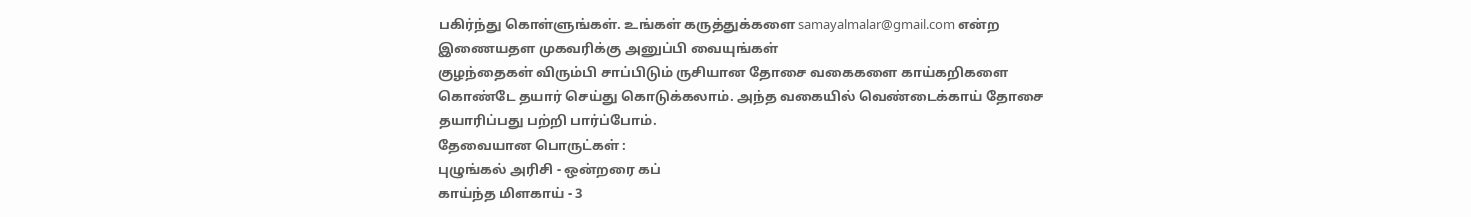பகிர்ந்து கொள்ளுங்கள். உங்கள் கருத்துக்களை samayalmalar@gmail.com என்ற இணையதள முகவரிக்கு அனுப்பி வையுங்கள்
குழந்தைகள் விரும்பி சாப்பிடும் ருசியான தோசை வகைகளை காய்கறிகளை கொண்டே தயார் செய்து கொடுக்கலாம். அந்த வகையில் வெண்டைக்காய் தோசை தயாரிப்பது பற்றி பார்ப்போம்.
தேவையான பொருட்கள் :
புழுங்கல் அரிசி - ஒன்றரை கப்
காய்ந்த மிளகாய் - 3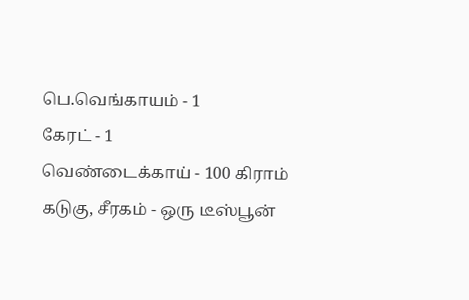பெ.வெங்காயம் - 1
கேரட் - 1
வெண்டைக்காய் - 100 கிராம்
கடுகு, சீரகம் - ஒரு டீஸ்பூன்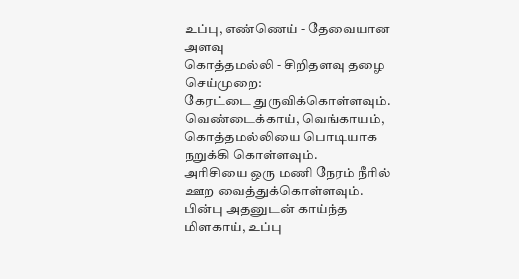உப்பு, எண்ணெய் - தேவையான அளவு
கொத்தமல்லி - சிறிதளவு தழை
செய்முறை:
கேரட்டை துருவிக்கொள்ளவும்.
வெண்டைக்காய், வெங்காயம், கொத்தமல்லியை பொடியாக நறுக்கி கொள்ளவும்.
அரிசியை ஒரு மணி நேரம் நீரில் ஊற வைத்துக்கொள்ளவும். பின்பு அதனுடன் காய்ந்த மிளகாய், உப்பு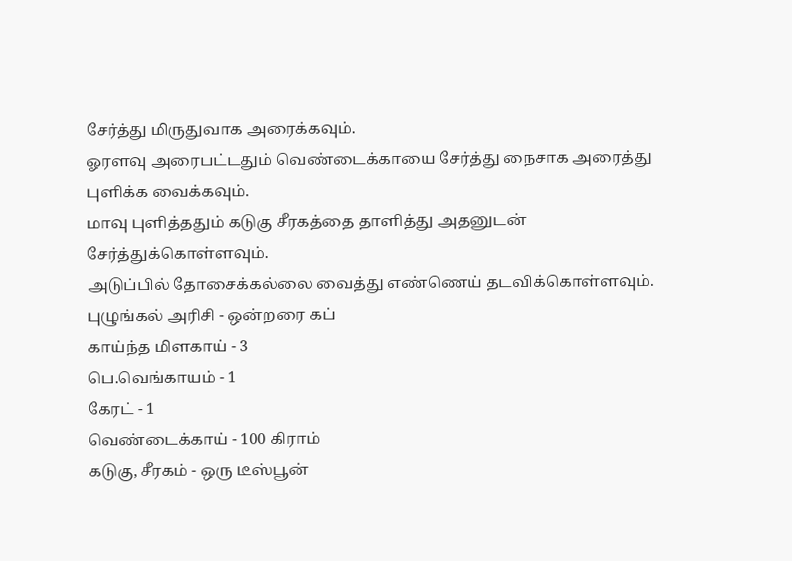சேர்த்து மிருதுவாக அரைக்கவும்.
ஓரளவு அரைபட்டதும் வெண்டைக்காயை சேர்த்து நைசாக அரைத்து புளிக்க வைக்கவும்.
மாவு புளித்ததும் கடுகு சீரகத்தை தாளித்து அதனுடன் சேர்த்துக்கொள்ளவும்.
அடுப்பில் தோசைக்கல்லை வைத்து எண்ணெய் தடவிக்கொள்ளவும்.
புழுங்கல் அரிசி - ஒன்றரை கப்
காய்ந்த மிளகாய் - 3
பெ.வெங்காயம் - 1
கேரட் - 1
வெண்டைக்காய் - 100 கிராம்
கடுகு, சீரகம் - ஒரு டீஸ்பூன்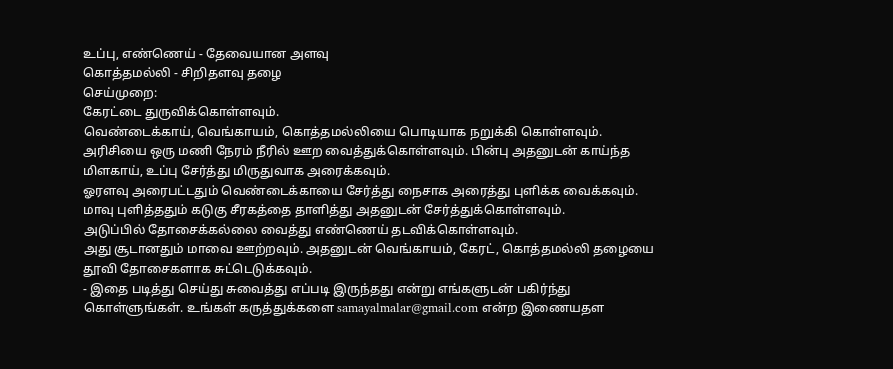உப்பு, எண்ணெய் - தேவையான அளவு
கொத்தமல்லி - சிறிதளவு தழை
செய்முறை:
கேரட்டை துருவிக்கொள்ளவும்.
வெண்டைக்காய், வெங்காயம், கொத்தமல்லியை பொடியாக நறுக்கி கொள்ளவும்.
அரிசியை ஒரு மணி நேரம் நீரில் ஊற வைத்துக்கொள்ளவும். பின்பு அதனுடன் காய்ந்த மிளகாய், உப்பு சேர்த்து மிருதுவாக அரைக்கவும்.
ஓரளவு அரைபட்டதும் வெண்டைக்காயை சேர்த்து நைசாக அரைத்து புளிக்க வைக்கவும்.
மாவு புளித்ததும் கடுகு சீரகத்தை தாளித்து அதனுடன் சேர்த்துக்கொள்ளவும்.
அடுப்பில் தோசைக்கல்லை வைத்து எண்ணெய் தடவிக்கொள்ளவும்.
அது சூடானதும் மாவை ஊற்றவும். அதனுடன் வெங்காயம், கேரட், கொத்தமல்லி தழையை தூவி தோசைகளாக சுட்டெடுக்கவும்.
- இதை படித்து செய்து சுவைத்து எப்படி இருந்தது என்று எங்களுடன் பகிர்ந்து கொள்ளுங்கள். உங்கள் கருத்துக்களை samayalmalar@gmail.com என்ற இணையதள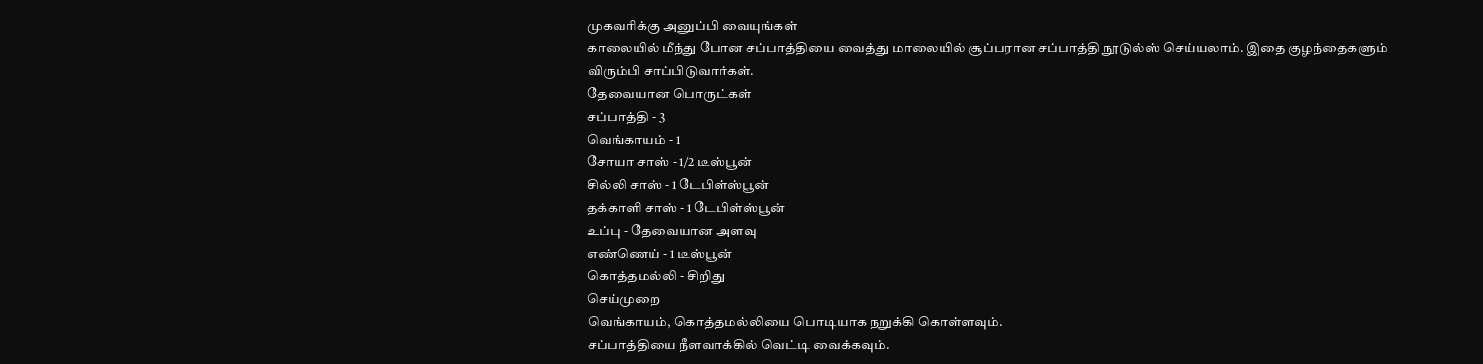முகவரிக்கு அனுப்பி வையுங்கள்
காலையில் மீந்து போன சப்பாத்தியை வைத்து மாலையில் சூப்பரான சப்பாத்தி நூடுல்ஸ் செய்யலாம். இதை குழந்தைகளும் விரும்பி சாப்பிடுவார்கள்.
தேவையான பொருட்கள்
சப்பாத்தி - 3
வெங்காயம் - 1
சோயா சாஸ் - 1/2 டீஸ்பூன்
சில்லி சாஸ் - 1 டேபிள்ஸ்பூன்
தக்காளி சாஸ் - 1 டேபிள்ஸ்பூன்
உப்பு - தேவையான அளவு
எண்ணெய் - 1 டீஸ்பூன்
கொத்தமல்லி - சிறிது
செய்முறை
வெங்காயம், கொத்தமல்லியை பொடியாக நறுக்கி கொள்ளவும்.
சப்பாத்தியை நீளவாக்கில் வெட்டி வைக்கவும்.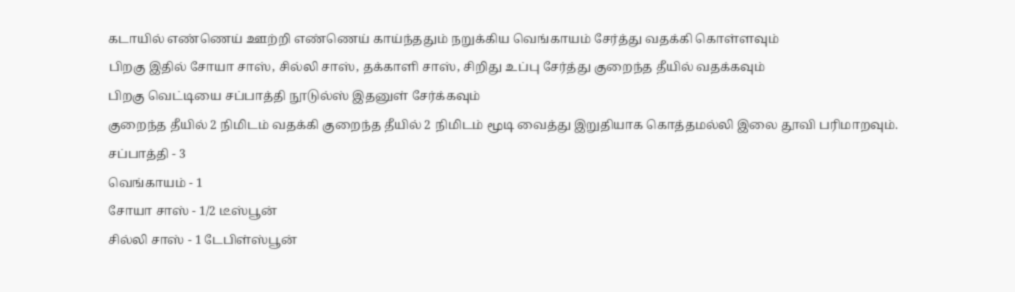கடாயில் எண்ணெய் ஊற்றி எண்ணெய் காய்ந்ததும் நறுக்கிய வெங்காயம் சேர்த்து வதக்கி கொள்ளவும்
பிறகு இதில் சோயா சாஸ், சில்லி சாஸ், தக்காளி சாஸ், சிறிது உப்பு சேர்த்து குறைந்த தீயில் வதக்கவும்
பிறகு வெட்டியை சப்பாத்தி நூடுல்ஸ் இதனுள் சேர்க்கவும்
குறைந்த தீயில் 2 நிமிடம் வதக்கி குறைந்த தீயில் 2 நிமிடம் மூடி வைத்து இறுதியாக கொத்தமல்லி இலை தூவி பரிமாறவும்.
சப்பாத்தி - 3
வெங்காயம் - 1
சோயா சாஸ் - 1/2 டீஸ்பூன்
சில்லி சாஸ் - 1 டேபிள்ஸ்பூன்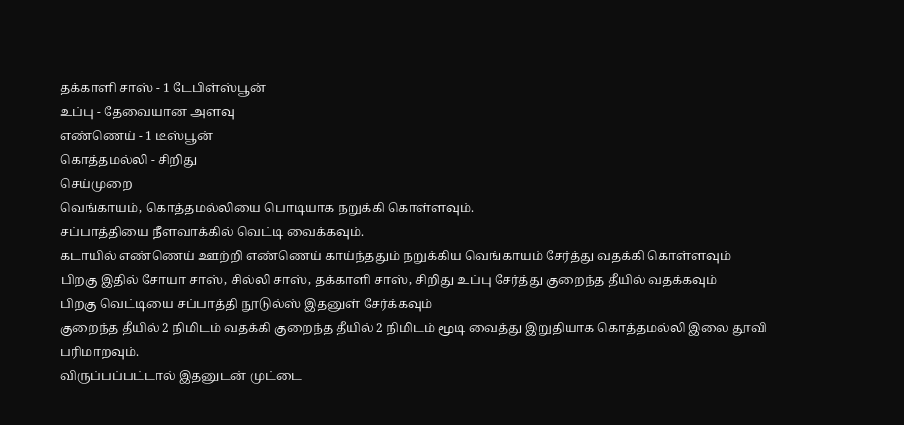தக்காளி சாஸ் - 1 டேபிள்ஸ்பூன்
உப்பு - தேவையான அளவு
எண்ணெய் - 1 டீஸ்பூன்
கொத்தமல்லி - சிறிது
செய்முறை
வெங்காயம், கொத்தமல்லியை பொடியாக நறுக்கி கொள்ளவும்.
சப்பாத்தியை நீளவாக்கில் வெட்டி வைக்கவும்.
கடாயில் எண்ணெய் ஊற்றி எண்ணெய் காய்ந்ததும் நறுக்கிய வெங்காயம் சேர்த்து வதக்கி கொள்ளவும்
பிறகு இதில் சோயா சாஸ், சில்லி சாஸ், தக்காளி சாஸ், சிறிது உப்பு சேர்த்து குறைந்த தீயில் வதக்கவும்
பிறகு வெட்டியை சப்பாத்தி நூடுல்ஸ் இதனுள் சேர்க்கவும்
குறைந்த தீயில் 2 நிமிடம் வதக்கி குறைந்த தீயில் 2 நிமிடம் மூடி வைத்து இறுதியாக கொத்தமல்லி இலை தூவி பரிமாறவும்.
விருப்பப்பட்டால் இதனுடன் முட்டை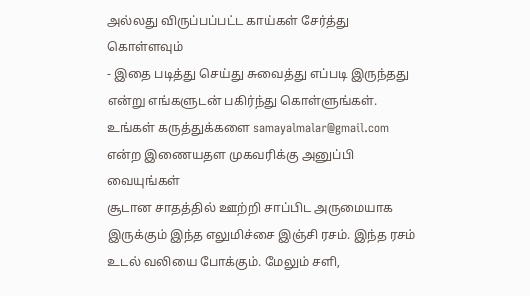அல்லது விருப்பப்பட்ட காய்கள் சேர்த்து கொள்ளவும்
- இதை படித்து செய்து சுவைத்து எப்படி இருந்தது என்று எங்களுடன் பகிர்ந்து கொள்ளுங்கள். உங்கள் கருத்துக்களை samayalmalar@gmail.com என்ற இணையதள முகவரிக்கு அனுப்பி வையுங்கள்
சூடான சாதத்தில் ஊற்றி சாப்பிட அருமையாக இருக்கும் இந்த எலுமிச்சை இஞ்சி ரசம். இந்த ரசம் உடல் வலியை போக்கும். மேலும் சளி,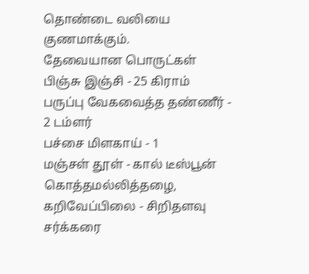தொண்டை வலியை குணமாக்கும்.
தேவையான பொருட்கள்
பிஞ்சு இஞ்சி - 25 கிராம்
பருப்பு வேகவைத்த தண்ணீர் - 2 டம்ளர்
பச்சை மிளகாய் - 1
மஞ்சள் தூள் - கால் டீஸ்பூன்
கொத்தமல்லித்தழை, கறிவேப்பிலை - சிறிதளவு
சர்க்கரை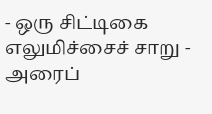- ஒரு சிட்டிகை
எலுமிச்சைச் சாறு - அரைப்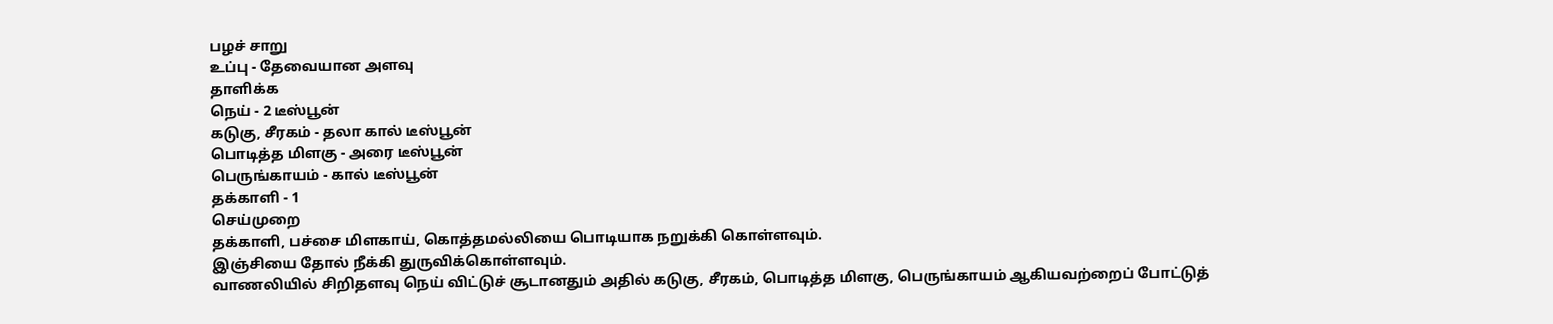பழச் சாறு
உப்பு - தேவையான அளவு
தாளிக்க
நெய் - 2 டீஸ்பூன்
கடுகு, சீரகம் - தலா கால் டீஸ்பூன்
பொடித்த மிளகு - அரை டீஸ்பூன்
பெருங்காயம் - கால் டீஸ்பூன்
தக்காளி - 1
செய்முறை
தக்காளி, பச்சை மிளகாய், கொத்தமல்லியை பொடியாக நறுக்கி கொள்ளவும்.
இஞ்சியை தோல் நீக்கி துருவிக்கொள்ளவும்.
வாணலியில் சிறிதளவு நெய் விட்டுச் சூடானதும் அதில் கடுகு, சீரகம், பொடித்த மிளகு, பெருங்காயம் ஆகியவற்றைப் போட்டுத்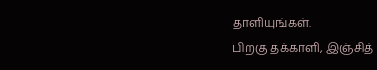தாளியுங்கள்.
பிறகு தக்காளி, இஞ்சித்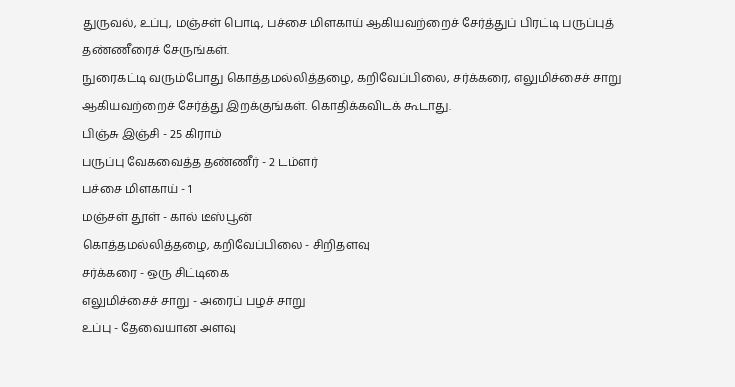துருவல், உப்பு, மஞ்சள் பொடி, பச்சை மிளகாய் ஆகியவற்றைச் சேர்த்துப் பிரட்டி பருப்புத் தண்ணீரைச் சேருங்கள்.
நுரைகட்டி வரும்போது கொத்தமல்லித்தழை, கறிவேப்பிலை, சர்க்கரை, எலுமிச்சைச் சாறு ஆகியவற்றைச் சேர்த்து இறக்குங்கள். கொதிக்கவிடக் கூடாது.
பிஞ்சு இஞ்சி - 25 கிராம்
பருப்பு வேகவைத்த தண்ணீர் - 2 டம்ளர்
பச்சை மிளகாய் - 1
மஞ்சள் தூள் - கால் டீஸ்பூன்
கொத்தமல்லித்தழை, கறிவேப்பிலை - சிறிதளவு
சர்க்கரை - ஒரு சிட்டிகை
எலுமிச்சைச் சாறு - அரைப் பழச் சாறு
உப்பு - தேவையான அளவு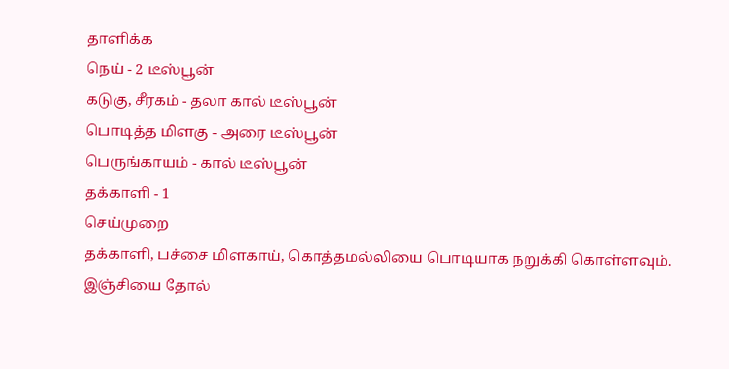தாளிக்க
நெய் - 2 டீஸ்பூன்
கடுகு, சீரகம் - தலா கால் டீஸ்பூன்
பொடித்த மிளகு - அரை டீஸ்பூன்
பெருங்காயம் - கால் டீஸ்பூன்
தக்காளி - 1
செய்முறை
தக்காளி, பச்சை மிளகாய், கொத்தமல்லியை பொடியாக நறுக்கி கொள்ளவும்.
இஞ்சியை தோல்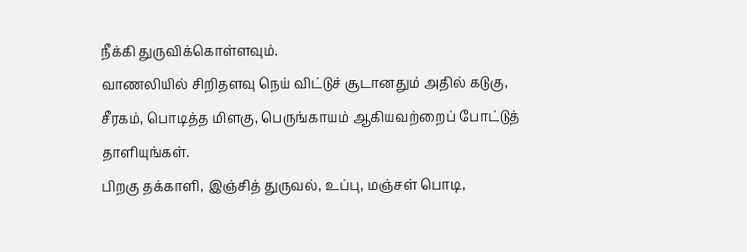நீக்கி துருவிக்கொள்ளவும்.
வாணலியில் சிறிதளவு நெய் விட்டுச் சூடானதும் அதில் கடுகு, சீரகம், பொடித்த மிளகு, பெருங்காயம் ஆகியவற்றைப் போட்டுத் தாளியுங்கள்.
பிறகு தக்காளி, இஞ்சித் துருவல், உப்பு, மஞ்சள் பொடி,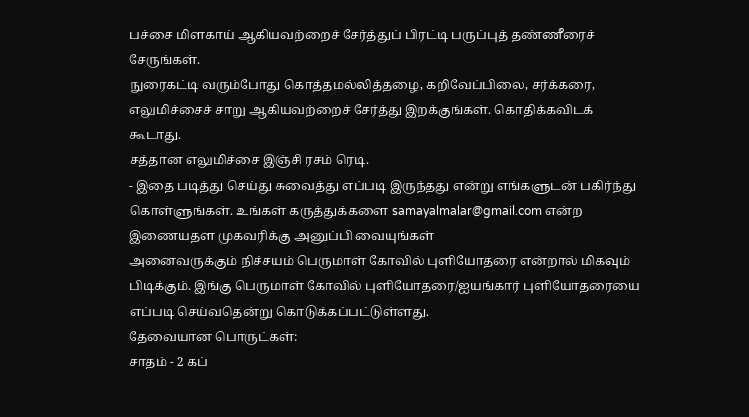பச்சை மிளகாய் ஆகியவற்றைச் சேர்த்துப் பிரட்டி பருப்புத் தண்ணீரைச் சேருங்கள்.
நுரைகட்டி வரும்போது கொத்தமல்லித்தழை, கறிவேப்பிலை, சர்க்கரை, எலுமிச்சைச் சாறு ஆகியவற்றைச் சேர்த்து இறக்குங்கள். கொதிக்கவிடக் கூடாது.
சத்தான எலுமிச்சை இஞ்சி ரசம் ரெடி.
- இதை படித்து செய்து சுவைத்து எப்படி இருந்தது என்று எங்களுடன் பகிர்ந்து கொள்ளுங்கள். உங்கள் கருத்துக்களை samayalmalar@gmail.com என்ற இணையதள முகவரிக்கு அனுப்பி வையுங்கள்
அனைவருக்கும் நிச்சயம் பெருமாள் கோவில் புளியோதரை என்றால் மிகவும் பிடிக்கும். இங்கு பெருமாள் கோவில் புளியோதரை/ஐயங்கார் புளியோதரையை எப்படி செய்வதென்று கொடுக்கப்பட்டுள்ளது.
தேவையான பொருட்கள்:
சாதம் - 2 கப்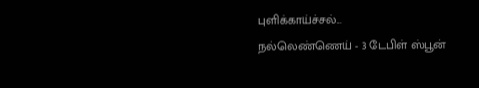புளிக்காய்ச்சல்...
நல்லெண்ணெய் - 3 டேபிள் ஸ்பூன்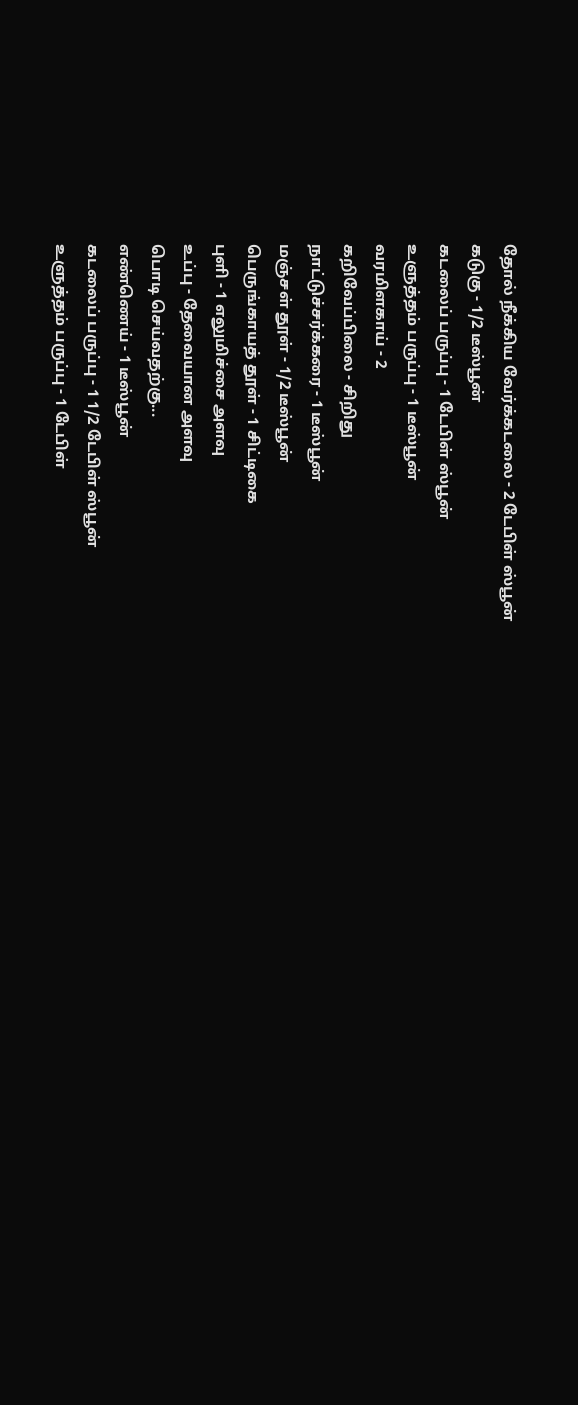தோல் நீக்கிய வேர்க்கடலை - 2 டேபிள் ஸ்பூன்
கடுகு - 1/2 டீஸ்பூன்
கடலைப் பருப்பு - 1 டேபிள் ஸ்பூன்
உளுத்தம் பருப்பு - 1 டீஸ்பூன்
வரமிளகாய் - 2
கறிவேப்பிலை - சிறிது
நாட்டுச்சர்க்கரை - 1 டீஸ்பூன்
மஞ்சள் தூள் - 1/2 டீஸ்பூன்
பெருங்காயத் தூள் - 1 சிட்டிகை
புளி - 1 எலுமிச்சை அளவு
உப்பு - தேவையான அளவு
பொடி செய்வதற்கு...
எண்ணெய் - 1 டீஸ்பூன்
கடலைப் பருப்பு - 1 1/2 டேபிள் ஸ்பூன்
உளுத்தம் பருப்பு - 1 டேபிள்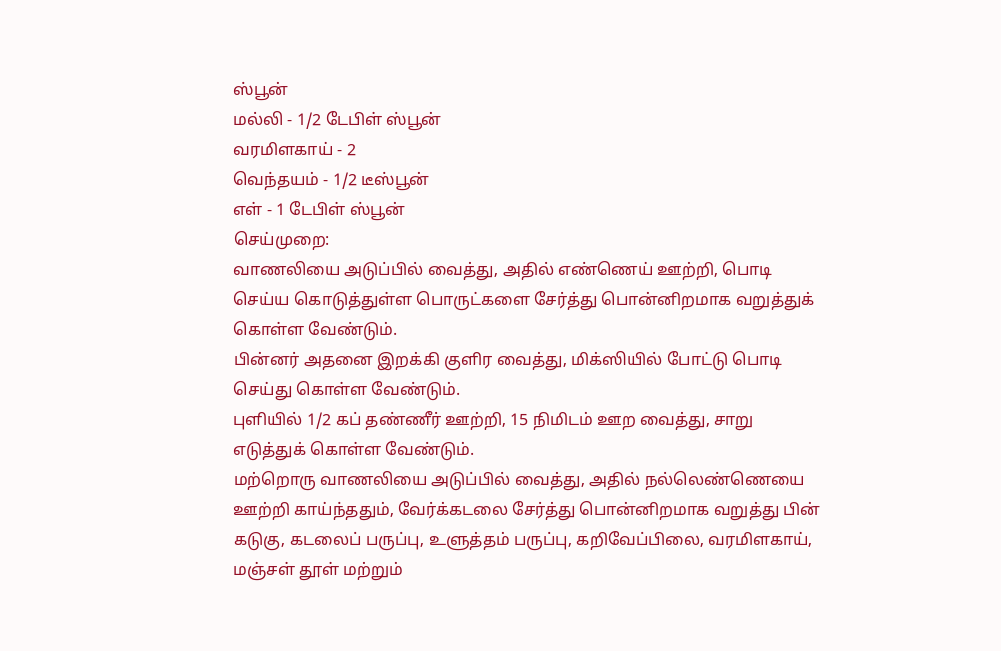ஸ்பூன்
மல்லி - 1/2 டேபிள் ஸ்பூன்
வரமிளகாய் - 2
வெந்தயம் - 1/2 டீஸ்பூன்
எள் - 1 டேபிள் ஸ்பூன்
செய்முறை:
வாணலியை அடுப்பில் வைத்து, அதில் எண்ணெய் ஊற்றி, பொடி செய்ய கொடுத்துள்ள பொருட்களை சேர்த்து பொன்னிறமாக வறுத்துக் கொள்ள வேண்டும்.
பின்னர் அதனை இறக்கி குளிர வைத்து, மிக்ஸியில் போட்டு பொடி செய்து கொள்ள வேண்டும்.
புளியில் 1/2 கப் தண்ணீர் ஊற்றி, 15 நிமிடம் ஊற வைத்து, சாறு எடுத்துக் கொள்ள வேண்டும்.
மற்றொரு வாணலியை அடுப்பில் வைத்து, அதில் நல்லெண்ணெயை ஊற்றி காய்ந்ததும், வேர்க்கடலை சேர்த்து பொன்னிறமாக வறுத்து பின் கடுகு, கடலைப் பருப்பு, உளுத்தம் பருப்பு, கறிவேப்பிலை, வரமிளகாய், மஞ்சள் தூள் மற்றும்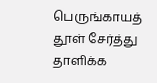பெருங்காயத் தூள் சேர்த்து தாளிக்க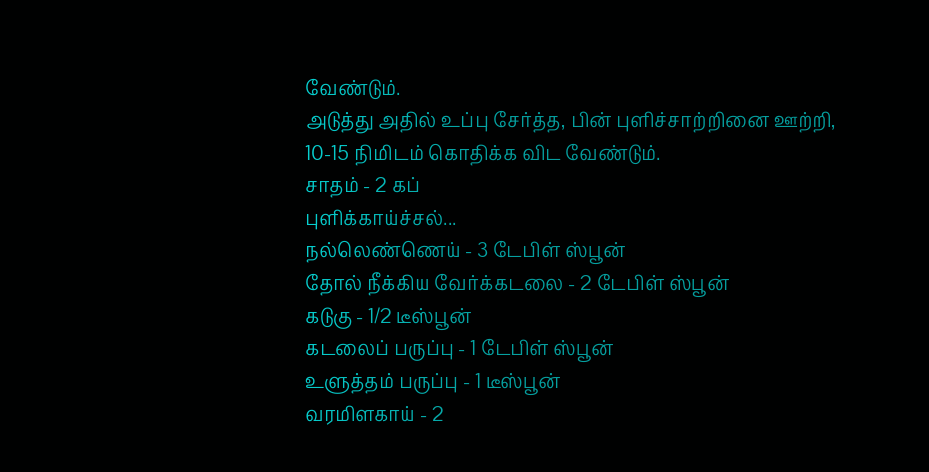வேண்டும்.
அடுத்து அதில் உப்பு சேர்த்த, பின் புளிச்சாற்றினை ஊற்றி, 10-15 நிமிடம் கொதிக்க விட வேண்டும்.
சாதம் - 2 கப்
புளிக்காய்ச்சல்...
நல்லெண்ணெய் - 3 டேபிள் ஸ்பூன்
தோல் நீக்கிய வேர்க்கடலை - 2 டேபிள் ஸ்பூன்
கடுகு - 1/2 டீஸ்பூன்
கடலைப் பருப்பு - 1 டேபிள் ஸ்பூன்
உளுத்தம் பருப்பு - 1 டீஸ்பூன்
வரமிளகாய் - 2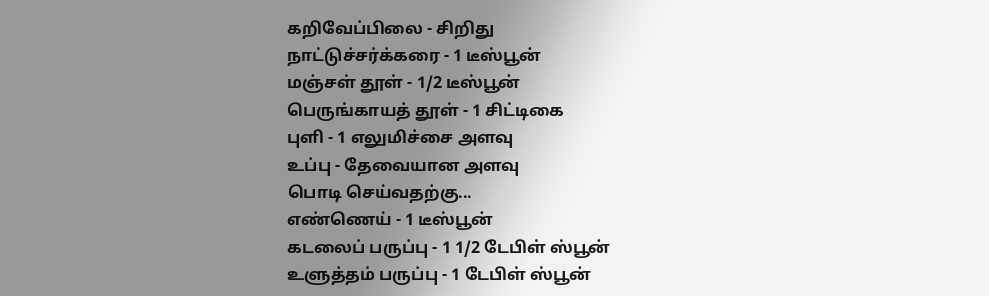கறிவேப்பிலை - சிறிது
நாட்டுச்சர்க்கரை - 1 டீஸ்பூன்
மஞ்சள் தூள் - 1/2 டீஸ்பூன்
பெருங்காயத் தூள் - 1 சிட்டிகை
புளி - 1 எலுமிச்சை அளவு
உப்பு - தேவையான அளவு
பொடி செய்வதற்கு...
எண்ணெய் - 1 டீஸ்பூன்
கடலைப் பருப்பு - 1 1/2 டேபிள் ஸ்பூன்
உளுத்தம் பருப்பு - 1 டேபிள் ஸ்பூன்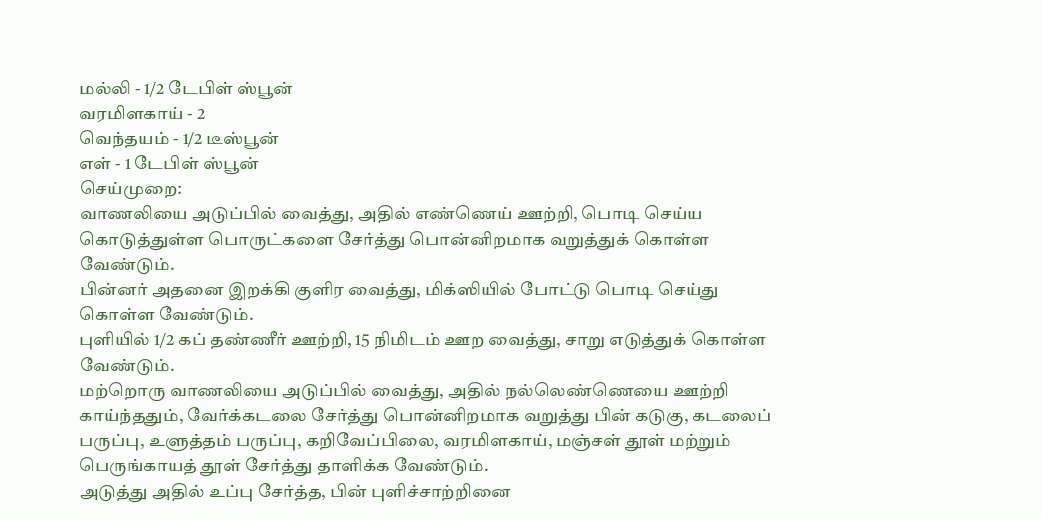மல்லி - 1/2 டேபிள் ஸ்பூன்
வரமிளகாய் - 2
வெந்தயம் - 1/2 டீஸ்பூன்
எள் - 1 டேபிள் ஸ்பூன்
செய்முறை:
வாணலியை அடுப்பில் வைத்து, அதில் எண்ணெய் ஊற்றி, பொடி செய்ய கொடுத்துள்ள பொருட்களை சேர்த்து பொன்னிறமாக வறுத்துக் கொள்ள வேண்டும்.
பின்னர் அதனை இறக்கி குளிர வைத்து, மிக்ஸியில் போட்டு பொடி செய்து கொள்ள வேண்டும்.
புளியில் 1/2 கப் தண்ணீர் ஊற்றி, 15 நிமிடம் ஊற வைத்து, சாறு எடுத்துக் கொள்ள வேண்டும்.
மற்றொரு வாணலியை அடுப்பில் வைத்து, அதில் நல்லெண்ணெயை ஊற்றி காய்ந்ததும், வேர்க்கடலை சேர்த்து பொன்னிறமாக வறுத்து பின் கடுகு, கடலைப் பருப்பு, உளுத்தம் பருப்பு, கறிவேப்பிலை, வரமிளகாய், மஞ்சள் தூள் மற்றும் பெருங்காயத் தூள் சேர்த்து தாளிக்க வேண்டும்.
அடுத்து அதில் உப்பு சேர்த்த, பின் புளிச்சாற்றினை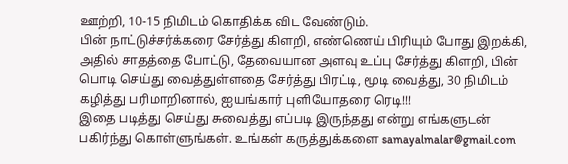ஊற்றி, 10-15 நிமிடம் கொதிக்க விட வேண்டும்.
பின் நாட்டுச்சர்க்கரை சேர்த்து கிளறி, எண்ணெய் பிரியும் போது இறக்கி, அதில் சாதத்தை போட்டு, தேவையான அளவு உப்பு சேர்த்து கிளறி, பின் பொடி செய்து வைத்துள்ளதை சேர்த்து பிரட்டி, மூடி வைத்து, 30 நிமிடம் கழித்து பரிமாறினால், ஐயங்கார் புளியோதரை ரெடி!!!
இதை படித்து செய்து சுவைத்து எப்படி இருந்தது என்று எங்களுடன் பகிர்ந்து கொள்ளுங்கள். உங்கள் கருத்துக்களை samayalmalar@gmail.com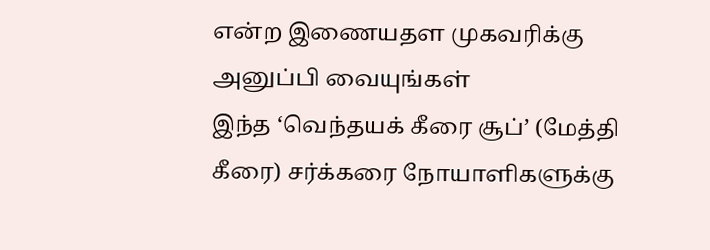என்ற இணையதள முகவரிக்கு அனுப்பி வையுங்கள்
இந்த ‘வெந்தயக் கீரை சூப்’ (மேத்தி கீரை) சர்க்கரை நோயாளிகளுக்கு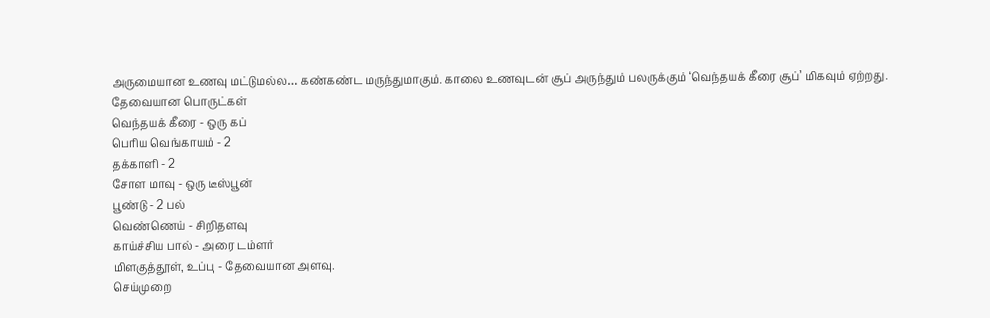அருமையான உணவு மட்டுமல்ல… கண்கண்ட மருந்துமாகும். காலை உணவுடன் சூப் அருந்தும் பலருக்கும் ‘வெந்தயக் கீரை சூப்’ மிகவும் ஏற்றது.
தேவையான பொருட்கள்
வெந்தயக் கீரை - ஒரு கப்
பெரிய வெங்காயம் - 2
தக்காளி - 2
சோள மாவு - ஒரு டீஸ்பூன்
பூண்டு - 2 பல்
வெண்ணெய் - சிறிதளவு
காய்ச்சிய பால் - அரை டம்ளர்
மிளகுத்தூள், உப்பு - தேவையான அளவு.
செய்முறை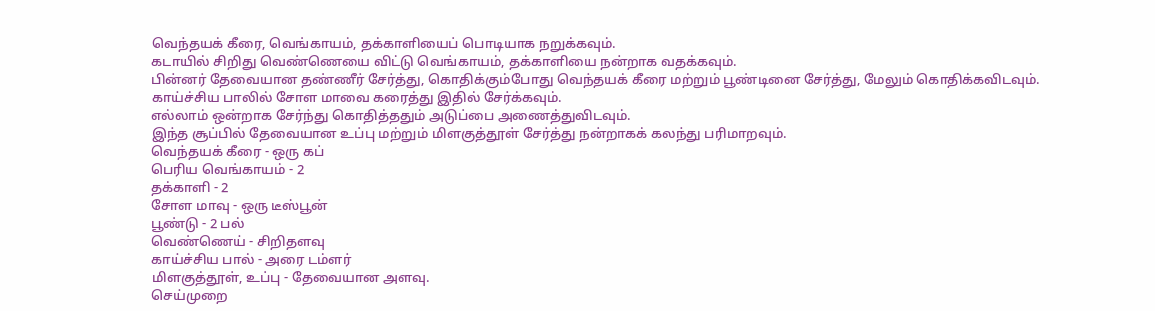வெந்தயக் கீரை, வெங்காயம், தக்காளியைப் பொடியாக நறுக்கவும்.
கடாயில் சிறிது வெண்ணெயை விட்டு வெங்காயம், தக்காளியை நன்றாக வதக்கவும்.
பின்னர் தேவையான தண்ணீர் சேர்த்து, கொதிக்கும்போது வெந்தயக் கீரை மற்றும் பூண்டினை சேர்த்து, மேலும் கொதிக்கவிடவும்.
காய்ச்சிய பாலில் சோள மாவை கரைத்து இதில் சேர்க்கவும்.
எல்லாம் ஒன்றாக சேர்ந்து கொதித்ததும் அடுப்பை அணைத்துவிடவும்.
இந்த சூப்பில் தேவையான உப்பு மற்றும் மிளகுத்தூள் சேர்த்து நன்றாகக் கலந்து பரிமாறவும்.
வெந்தயக் கீரை - ஒரு கப்
பெரிய வெங்காயம் - 2
தக்காளி - 2
சோள மாவு - ஒரு டீஸ்பூன்
பூண்டு - 2 பல்
வெண்ணெய் - சிறிதளவு
காய்ச்சிய பால் - அரை டம்ளர்
மிளகுத்தூள், உப்பு - தேவையான அளவு.
செய்முறை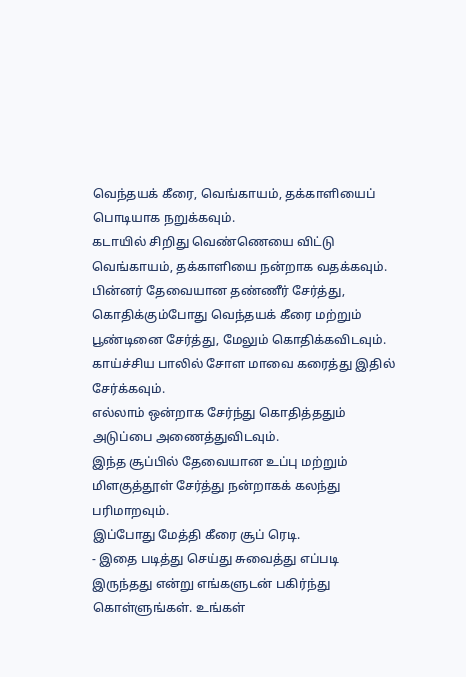வெந்தயக் கீரை, வெங்காயம், தக்காளியைப் பொடியாக நறுக்கவும்.
கடாயில் சிறிது வெண்ணெயை விட்டு வெங்காயம், தக்காளியை நன்றாக வதக்கவும்.
பின்னர் தேவையான தண்ணீர் சேர்த்து, கொதிக்கும்போது வெந்தயக் கீரை மற்றும் பூண்டினை சேர்த்து, மேலும் கொதிக்கவிடவும்.
காய்ச்சிய பாலில் சோள மாவை கரைத்து இதில் சேர்க்கவும்.
எல்லாம் ஒன்றாக சேர்ந்து கொதித்ததும் அடுப்பை அணைத்துவிடவும்.
இந்த சூப்பில் தேவையான உப்பு மற்றும் மிளகுத்தூள் சேர்த்து நன்றாகக் கலந்து பரிமாறவும்.
இப்போது மேத்தி கீரை சூப் ரெடி.
- இதை படித்து செய்து சுவைத்து எப்படி இருந்தது என்று எங்களுடன் பகிர்ந்து கொள்ளுங்கள். உங்கள்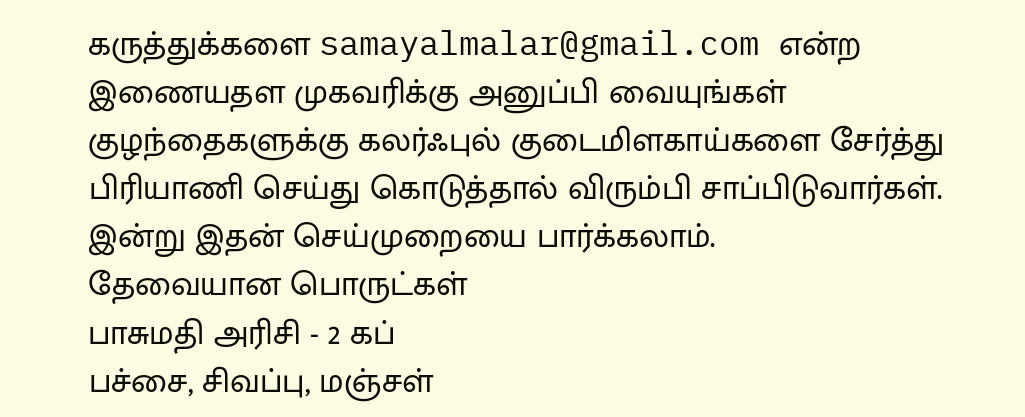கருத்துக்களை samayalmalar@gmail.com என்ற இணையதள முகவரிக்கு அனுப்பி வையுங்கள்
குழந்தைகளுக்கு கலர்ஃபுல் குடைமிளகாய்களை சேர்த்து பிரியாணி செய்து கொடுத்தால் விரும்பி சாப்பிடுவார்கள். இன்று இதன் செய்முறையை பார்க்கலாம்.
தேவையான பொருட்கள்
பாசுமதி அரிசி - 2 கப்
பச்சை, சிவப்பு, மஞ்சள்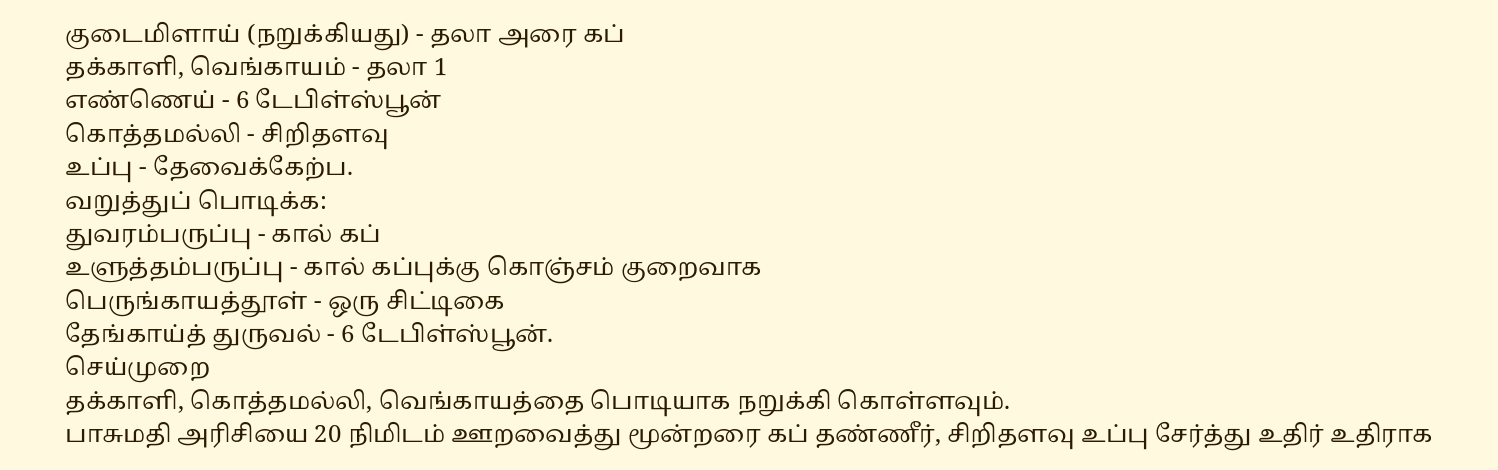குடைமிளாய் (நறுக்கியது) - தலா அரை கப்
தக்காளி, வெங்காயம் - தலா 1
எண்ணெய் - 6 டேபிள்ஸ்பூன்
கொத்தமல்லி - சிறிதளவு
உப்பு - தேவைக்கேற்ப.
வறுத்துப் பொடிக்க:
துவரம்பருப்பு - கால் கப்
உளுத்தம்பருப்பு - கால் கப்புக்கு கொஞ்சம் குறைவாக
பெருங்காயத்தூள் - ஒரு சிட்டிகை
தேங்காய்த் துருவல் - 6 டேபிள்ஸ்பூன்.
செய்முறை
தக்காளி, கொத்தமல்லி, வெங்காயத்தை பொடியாக நறுக்கி கொள்ளவும்.
பாசுமதி அரிசியை 20 நிமிடம் ஊறவைத்து மூன்றரை கப் தண்ணீர், சிறிதளவு உப்பு சேர்த்து உதிர் உதிராக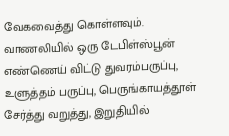வேகவைத்து கொள்ளவும்.
வாணலியில் ஒரு டேபிள்ஸ்பூன் எண்ணெய் விட்டு துவரம்பருப்பு, உளுத்தம் பருப்பு, பெருங்காயத்தூள் சேர்த்து வறுத்து, இறுதியில்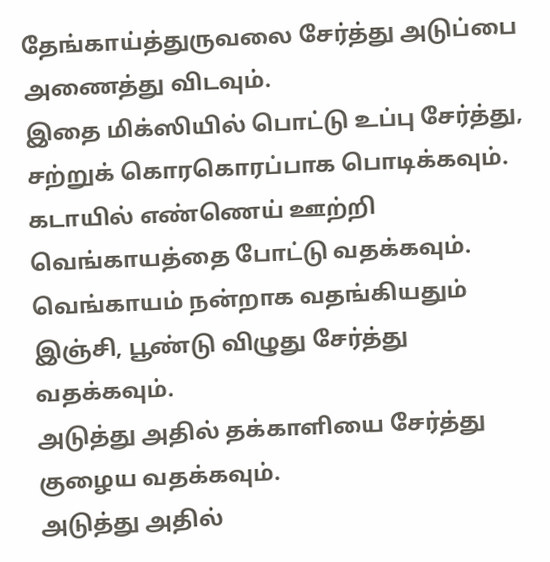தேங்காய்த்துருவலை சேர்த்து அடுப்பை அணைத்து விடவும்.
இதை மிக்ஸியில் பொட்டு உப்பு சேர்த்து, சற்றுக் கொரகொரப்பாக பொடிக்கவும்.
கடாயில் எண்ணெய் ஊற்றி வெங்காயத்தை போட்டு வதக்கவும்.
வெங்காயம் நன்றாக வதங்கியதும் இஞ்சி, பூண்டு விழுது சேர்த்து வதக்கவும்.
அடுத்து அதில் தக்காளியை சேர்த்து குழைய வதக்கவும்.
அடுத்து அதில்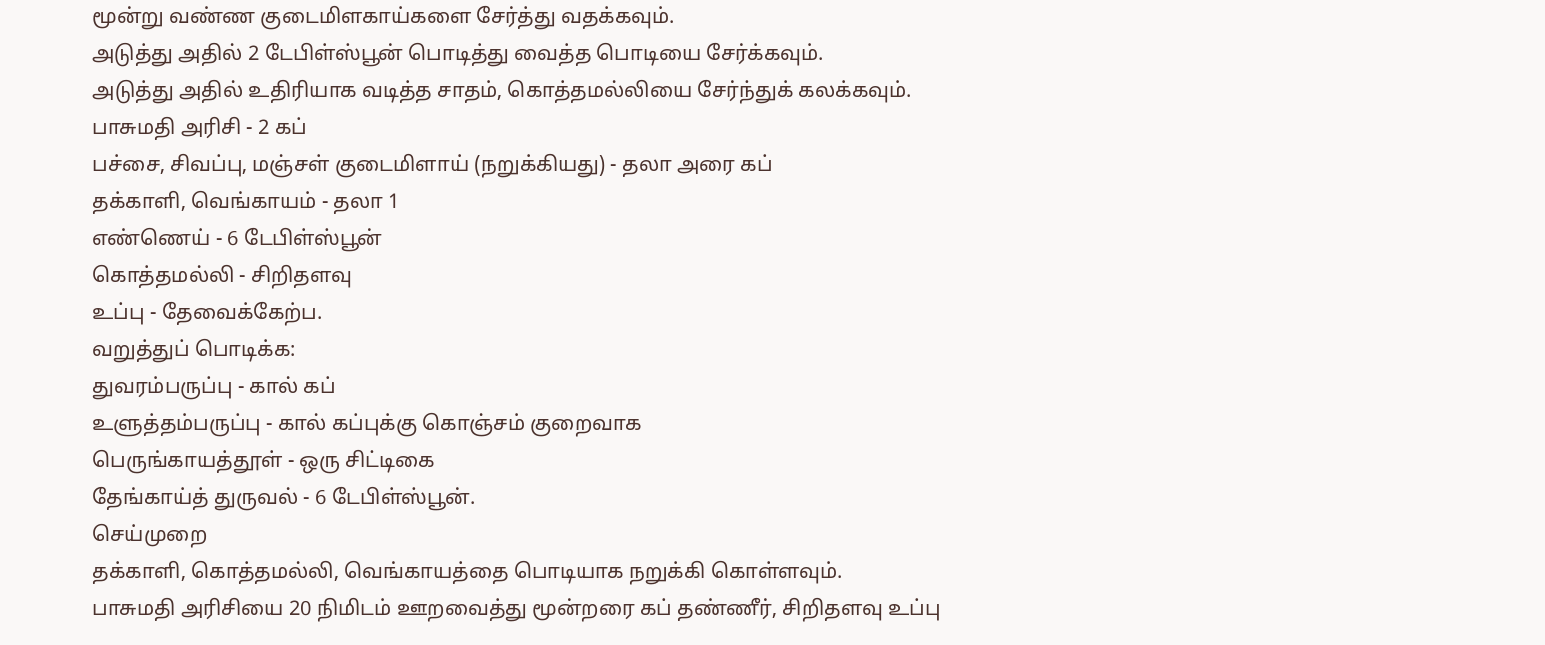மூன்று வண்ண குடைமிளகாய்களை சேர்த்து வதக்கவும்.
அடுத்து அதில் 2 டேபிள்ஸ்பூன் பொடித்து வைத்த பொடியை சேர்க்கவும்.
அடுத்து அதில் உதிரியாக வடித்த சாதம், கொத்தமல்லியை சேர்ந்துக் கலக்கவும்.
பாசுமதி அரிசி - 2 கப்
பச்சை, சிவப்பு, மஞ்சள் குடைமிளாய் (நறுக்கியது) - தலா அரை கப்
தக்காளி, வெங்காயம் - தலா 1
எண்ணெய் - 6 டேபிள்ஸ்பூன்
கொத்தமல்லி - சிறிதளவு
உப்பு - தேவைக்கேற்ப.
வறுத்துப் பொடிக்க:
துவரம்பருப்பு - கால் கப்
உளுத்தம்பருப்பு - கால் கப்புக்கு கொஞ்சம் குறைவாக
பெருங்காயத்தூள் - ஒரு சிட்டிகை
தேங்காய்த் துருவல் - 6 டேபிள்ஸ்பூன்.
செய்முறை
தக்காளி, கொத்தமல்லி, வெங்காயத்தை பொடியாக நறுக்கி கொள்ளவும்.
பாசுமதி அரிசியை 20 நிமிடம் ஊறவைத்து மூன்றரை கப் தண்ணீர், சிறிதளவு உப்பு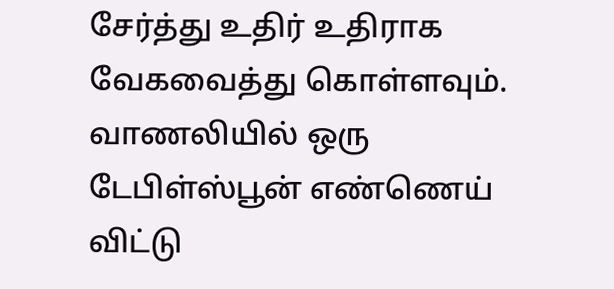சேர்த்து உதிர் உதிராக வேகவைத்து கொள்ளவும்.
வாணலியில் ஒரு டேபிள்ஸ்பூன் எண்ணெய் விட்டு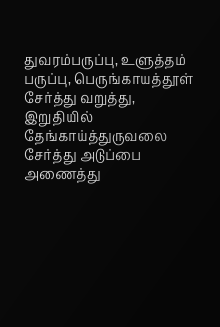துவரம்பருப்பு, உளுத்தம் பருப்பு, பெருங்காயத்தூள் சேர்த்து வறுத்து, இறுதியில் தேங்காய்த்துருவலை சேர்த்து அடுப்பை அணைத்து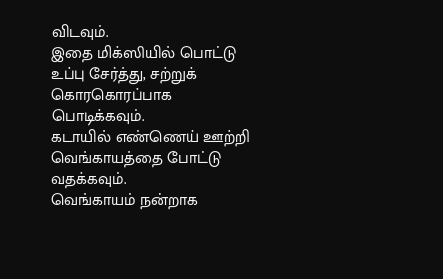விடவும்.
இதை மிக்ஸியில் பொட்டு உப்பு சேர்த்து, சற்றுக் கொரகொரப்பாக பொடிக்கவும்.
கடாயில் எண்ணெய் ஊற்றி வெங்காயத்தை போட்டு வதக்கவும்.
வெங்காயம் நன்றாக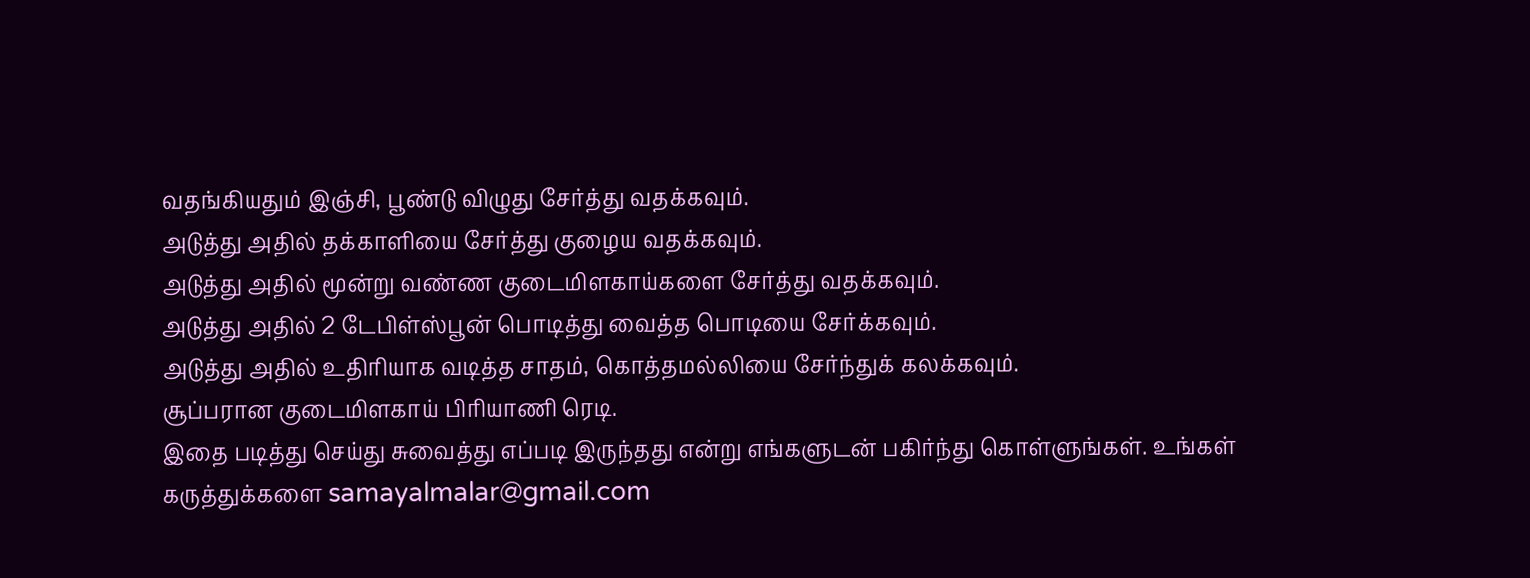வதங்கியதும் இஞ்சி, பூண்டு விழுது சேர்த்து வதக்கவும்.
அடுத்து அதில் தக்காளியை சேர்த்து குழைய வதக்கவும்.
அடுத்து அதில் மூன்று வண்ண குடைமிளகாய்களை சேர்த்து வதக்கவும்.
அடுத்து அதில் 2 டேபிள்ஸ்பூன் பொடித்து வைத்த பொடியை சேர்க்கவும்.
அடுத்து அதில் உதிரியாக வடித்த சாதம், கொத்தமல்லியை சேர்ந்துக் கலக்கவும்.
சூப்பரான குடைமிளகாய் பிரியாணி ரெடி.
இதை படித்து செய்து சுவைத்து எப்படி இருந்தது என்று எங்களுடன் பகிர்ந்து கொள்ளுங்கள். உங்கள் கருத்துக்களை samayalmalar@gmail.com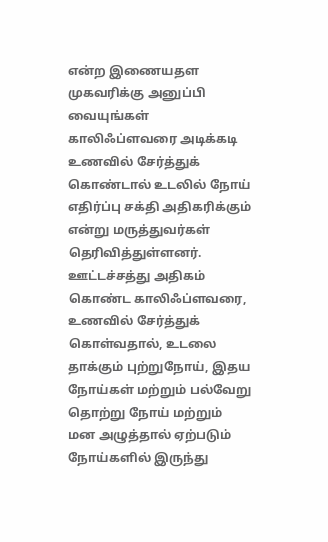என்ற இணையதள முகவரிக்கு அனுப்பி வையுங்கள்
காலிஃப்ளவரை அடிக்கடி உணவில் சேர்த்துக் கொண்டால் உடலில் நோய் எதிர்ப்பு சக்தி அதிகரிக்கும் என்று மருத்துவர்கள் தெரிவித்துள்ளனர்.
ஊட்டச்சத்து அதிகம் கொண்ட காலிஃப்ளவரை, உணவில் சேர்த்துக் கொள்வதால், உடலை தாக்கும் புற்றுநோய், இதய நோய்கள் மற்றும் பல்வேறு தொற்று நோய் மற்றும் மன அழுத்தால் ஏற்படும் நோய்களில் இருந்து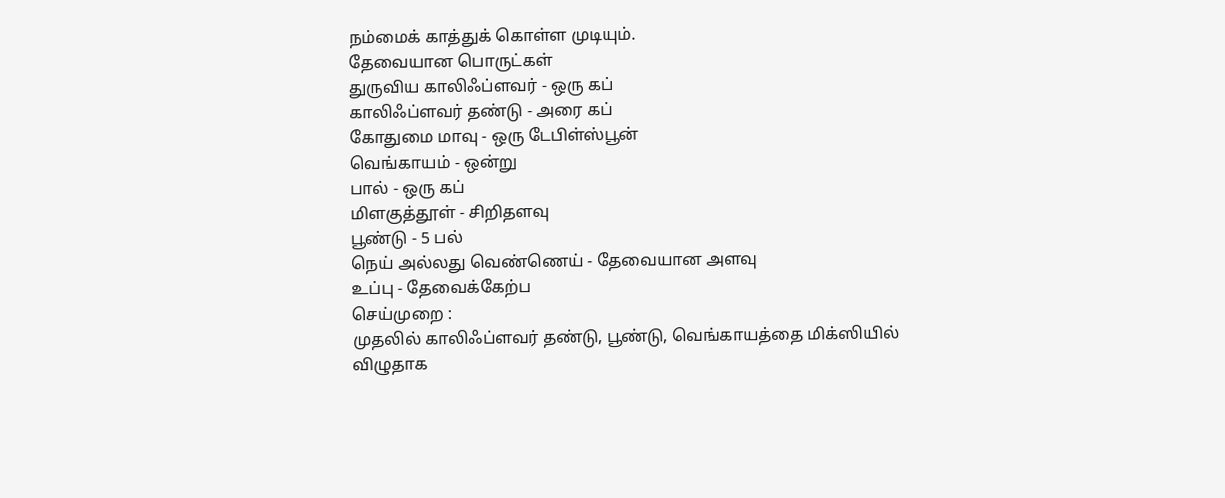நம்மைக் காத்துக் கொள்ள முடியும்.
தேவையான பொருட்கள்
துருவிய காலிஃப்ளவர் - ஒரு கப்
காலிஃப்ளவர் தண்டு - அரை கப்
கோதுமை மாவு - ஒரு டேபிள்ஸ்பூன்
வெங்காயம் - ஒன்று
பால் - ஒரு கப்
மிளகுத்தூள் - சிறிதளவு
பூண்டு - 5 பல்
நெய் அல்லது வெண்ணெய் - தேவையான அளவு
உப்பு - தேவைக்கேற்ப
செய்முறை :
முதலில் காலிஃப்ளவர் தண்டு, பூண்டு, வெங்காயத்தை மிக்ஸியில் விழுதாக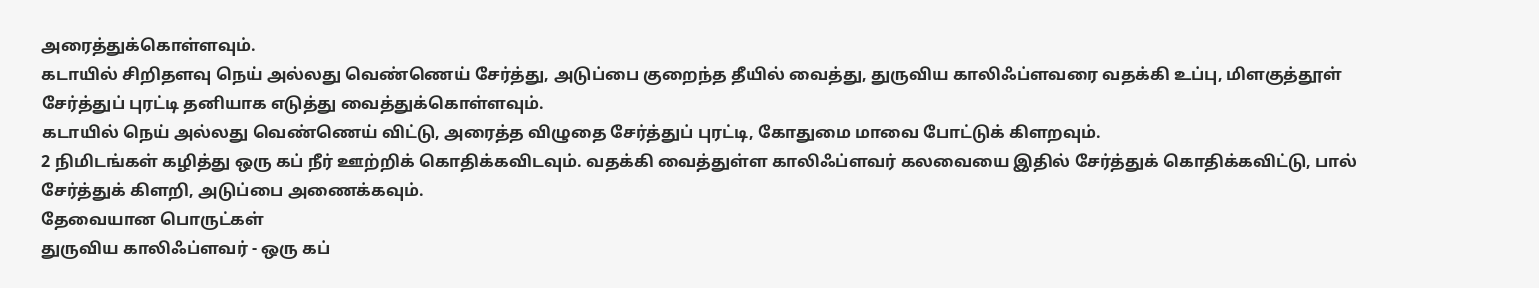அரைத்துக்கொள்ளவும்.
கடாயில் சிறிதளவு நெய் அல்லது வெண்ணெய் சேர்த்து, அடுப்பை குறைந்த தீயில் வைத்து, துருவிய காலிஃப்ளவரை வதக்கி உப்பு, மிளகுத்தூள் சேர்த்துப் புரட்டி தனியாக எடுத்து வைத்துக்கொள்ளவும்.
கடாயில் நெய் அல்லது வெண்ணெய் விட்டு, அரைத்த விழுதை சேர்த்துப் புரட்டி, கோதுமை மாவை போட்டுக் கிளறவும்.
2 நிமிடங்கள் கழித்து ஒரு கப் நீர் ஊற்றிக் கொதிக்கவிடவும். வதக்கி வைத்துள்ள காலிஃப்ளவர் கலவையை இதில் சேர்த்துக் கொதிக்கவிட்டு, பால் சேர்த்துக் கிளறி, அடுப்பை அணைக்கவும்.
தேவையான பொருட்கள்
துருவிய காலிஃப்ளவர் - ஒரு கப்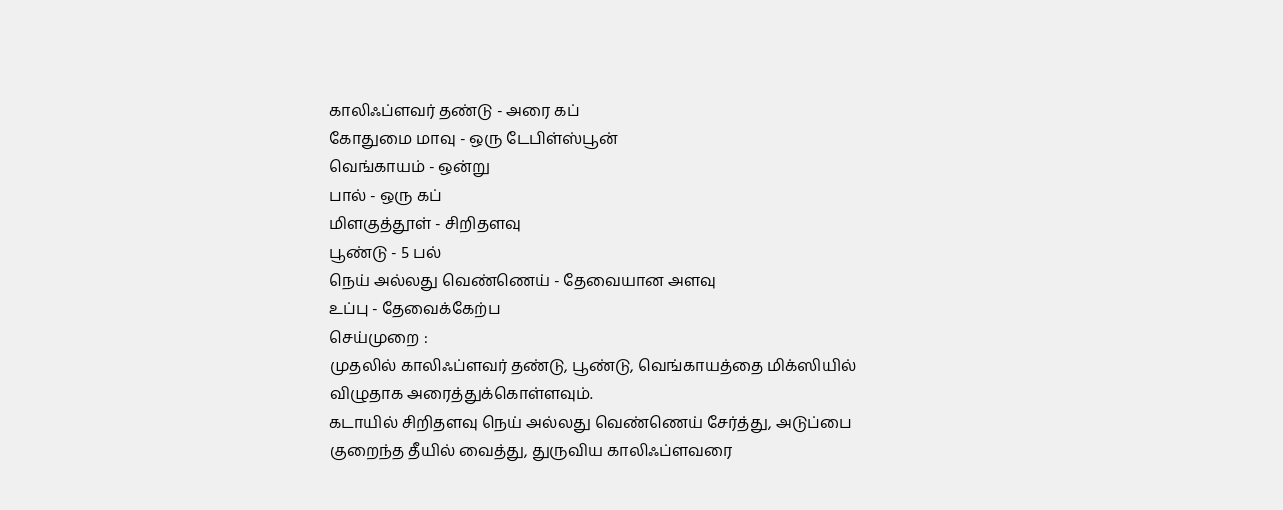காலிஃப்ளவர் தண்டு - அரை கப்
கோதுமை மாவு - ஒரு டேபிள்ஸ்பூன்
வெங்காயம் - ஒன்று
பால் - ஒரு கப்
மிளகுத்தூள் - சிறிதளவு
பூண்டு - 5 பல்
நெய் அல்லது வெண்ணெய் - தேவையான அளவு
உப்பு - தேவைக்கேற்ப
செய்முறை :
முதலில் காலிஃப்ளவர் தண்டு, பூண்டு, வெங்காயத்தை மிக்ஸியில் விழுதாக அரைத்துக்கொள்ளவும்.
கடாயில் சிறிதளவு நெய் அல்லது வெண்ணெய் சேர்த்து, அடுப்பை குறைந்த தீயில் வைத்து, துருவிய காலிஃப்ளவரை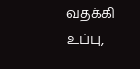வதக்கி உப்பு,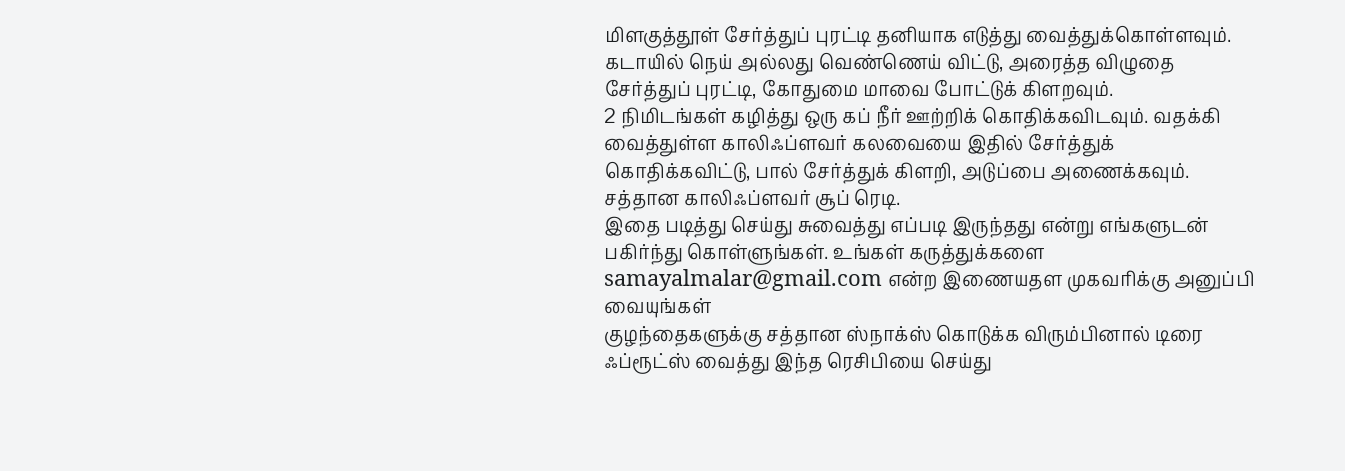மிளகுத்தூள் சேர்த்துப் புரட்டி தனியாக எடுத்து வைத்துக்கொள்ளவும்.
கடாயில் நெய் அல்லது வெண்ணெய் விட்டு, அரைத்த விழுதை சேர்த்துப் புரட்டி, கோதுமை மாவை போட்டுக் கிளறவும்.
2 நிமிடங்கள் கழித்து ஒரு கப் நீர் ஊற்றிக் கொதிக்கவிடவும். வதக்கி வைத்துள்ள காலிஃப்ளவர் கலவையை இதில் சேர்த்துக் கொதிக்கவிட்டு, பால் சேர்த்துக் கிளறி, அடுப்பை அணைக்கவும்.
சத்தான காலிஃப்ளவர் சூப் ரெடி.
இதை படித்து செய்து சுவைத்து எப்படி இருந்தது என்று எங்களுடன் பகிர்ந்து கொள்ளுங்கள். உங்கள் கருத்துக்களை samayalmalar@gmail.com என்ற இணையதள முகவரிக்கு அனுப்பி வையுங்கள்
குழந்தைகளுக்கு சத்தான ஸ்நாக்ஸ் கொடுக்க விரும்பினால் டிரை ஃப்ரூட்ஸ் வைத்து இந்த ரெசிபியை செய்து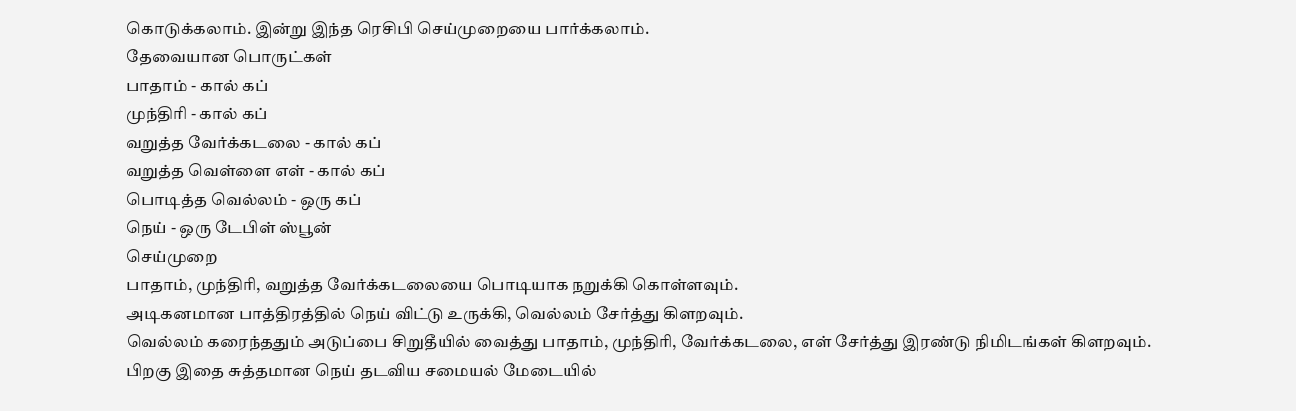கொடுக்கலாம். இன்று இந்த ரெசிபி செய்முறையை பார்க்கலாம்.
தேவையான பொருட்கள்
பாதாம் - கால் கப்
முந்திரி - கால் கப்
வறுத்த வேர்க்கடலை - கால் கப்
வறுத்த வெள்ளை எள் - கால் கப்
பொடித்த வெல்லம் - ஒரு கப்
நெய் - ஒரு டேபிள் ஸ்பூன்
செய்முறை
பாதாம், முந்திரி, வறுத்த வேர்க்கடலையை பொடியாக நறுக்கி கொள்ளவும்.
அடிகனமான பாத்திரத்தில் நெய் விட்டு உருக்கி, வெல்லம் சேர்த்து கிளறவும்.
வெல்லம் கரைந்ததும் அடுப்பை சிறுதீயில் வைத்து பாதாம், முந்திரி, வேர்க்கடலை, எள் சேர்த்து இரண்டு நிமிடங்கள் கிளறவும்.
பிறகு இதை சுத்தமான நெய் தடவிய சமையல் மேடையில்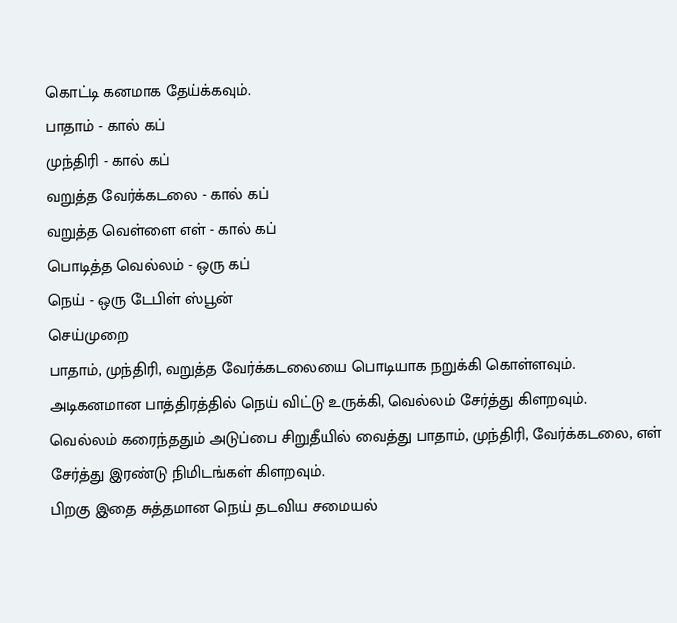கொட்டி கனமாக தேய்க்கவும்.
பாதாம் - கால் கப்
முந்திரி - கால் கப்
வறுத்த வேர்க்கடலை - கால் கப்
வறுத்த வெள்ளை எள் - கால் கப்
பொடித்த வெல்லம் - ஒரு கப்
நெய் - ஒரு டேபிள் ஸ்பூன்
செய்முறை
பாதாம், முந்திரி, வறுத்த வேர்க்கடலையை பொடியாக நறுக்கி கொள்ளவும்.
அடிகனமான பாத்திரத்தில் நெய் விட்டு உருக்கி, வெல்லம் சேர்த்து கிளறவும்.
வெல்லம் கரைந்ததும் அடுப்பை சிறுதீயில் வைத்து பாதாம், முந்திரி, வேர்க்கடலை, எள் சேர்த்து இரண்டு நிமிடங்கள் கிளறவும்.
பிறகு இதை சுத்தமான நெய் தடவிய சமையல்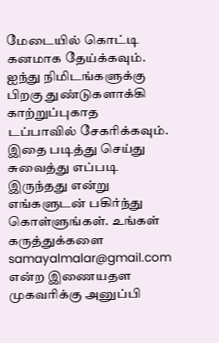மேடையில் கொட்டி கனமாக தேய்க்கவும்.
ஐந்து நிமிடங்களுக்கு பிறகு துண்டுகளாக்கி காற்றுப்புகாத டப்பாவில் சேகரிக்கவும்.
இதை படித்து செய்து சுவைத்து எப்படி இருந்தது என்று எங்களுடன் பகிர்ந்து கொள்ளுங்கள். உங்கள் கருத்துக்களை samayalmalar@gmail.com என்ற இணையதள முகவரிக்கு அனுப்பி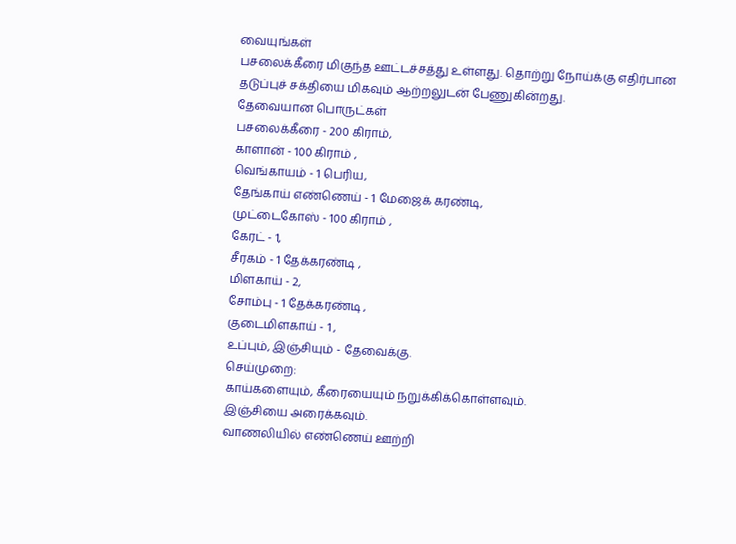வையுங்கள்
பசலைக்கீரை மிகுந்த ஊட்டச்சத்து உள்ளது. தொற்று நோய்க்கு எதிர்பான தடுப்புச் சக்தியை மிகவும் ஆற்றலுடன் பேணுகின்றது.
தேவையான பொருட்கள்
பசலைக்கீரை - 200 கிராம்,
காளான் - 100 கிராம் ,
வெங்காயம் - 1 பெரிய,
தேங்காய் எண்ணெய் - 1 மேஜைக் கரண்டி,
முட்டைகோஸ் - 100 கிராம் ,
கேரட் - 1,
சீரகம் - 1 தேக்கரண்டி ,
மிளகாய் - 2,
சோம்பு - 1 தேக்கரண்டி ,
குடைமிளகாய் - 1 ,
உப்பும், இஞ்சியும் - தேவைக்கு.
செய்முறை:
காய்களையும், கீரையையும் நறுக்கிக்கொள்ளவும்.
இஞ்சியை அரைக்கவும்.
வாணலியில் எண்ணெய் ஊற்றி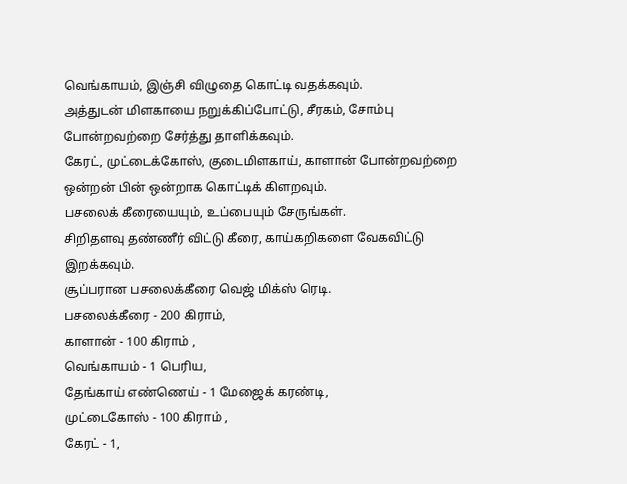வெங்காயம், இஞ்சி விழுதை கொட்டி வதக்கவும்.
அத்துடன் மிளகாயை நறுக்கிப்போட்டு, சீரகம், சோம்பு போன்றவற்றை சேர்த்து தாளிக்கவும்.
கேரட், முட்டைக்கோஸ், குடைமிளகாய், காளான் போன்றவற்றை ஒன்றன் பின் ஒன்றாக கொட்டிக் கிளறவும்.
பசலைக் கீரையையும், உப்பையும் சேருங்கள்.
சிறிதளவு தண்ணீர் விட்டு கீரை, காய்கறிகளை வேகவிட்டு இறக்கவும்.
சூப்பரான பசலைக்கீரை வெஜ் மிக்ஸ் ரெடி.
பசலைக்கீரை - 200 கிராம்,
காளான் - 100 கிராம் ,
வெங்காயம் - 1 பெரிய,
தேங்காய் எண்ணெய் - 1 மேஜைக் கரண்டி,
முட்டைகோஸ் - 100 கிராம் ,
கேரட் - 1,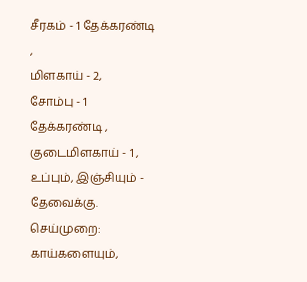சீரகம் - 1 தேக்கரண்டி ,
மிளகாய் - 2,
சோம்பு - 1 தேக்கரண்டி ,
குடைமிளகாய் - 1 ,
உப்பும், இஞ்சியும் - தேவைக்கு.
செய்முறை:
காய்களையும்,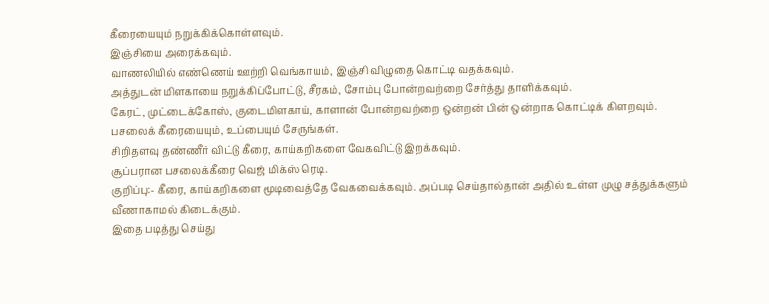கீரையையும் நறுக்கிக்கொள்ளவும்.
இஞ்சியை அரைக்கவும்.
வாணலியில் எண்ணெய் ஊற்றி வெங்காயம், இஞ்சி விழுதை கொட்டி வதக்கவும்.
அத்துடன் மிளகாயை நறுக்கிப்போட்டு, சீரகம், சோம்பு போன்றவற்றை சேர்த்து தாளிக்கவும்.
கேரட், முட்டைக்கோஸ், குடைமிளகாய், காளான் போன்றவற்றை ஒன்றன் பின் ஒன்றாக கொட்டிக் கிளறவும்.
பசலைக் கீரையையும், உப்பையும் சேருங்கள்.
சிறிதளவு தண்ணீர் விட்டு கீரை, காய்கறிகளை வேகவிட்டு இறக்கவும்.
சூப்பரான பசலைக்கீரை வெஜ் மிக்ஸ் ரெடி.
குறிப்பு:- கீரை, காய்கறிகளை மூடிவைத்தே வேகவைக்கவும். அப்படி செய்தால்தான் அதில் உள்ள முழு சத்துக்களும் வீணாகாமல் கிடைக்கும்.
இதை படித்து செய்து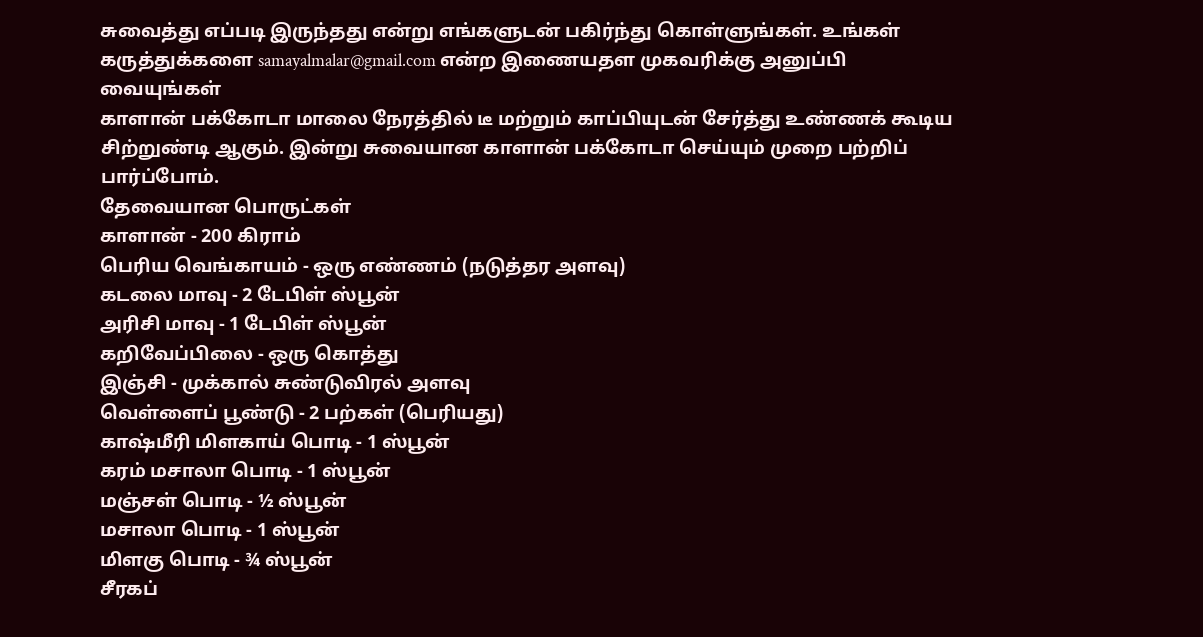சுவைத்து எப்படி இருந்தது என்று எங்களுடன் பகிர்ந்து கொள்ளுங்கள். உங்கள் கருத்துக்களை samayalmalar@gmail.com என்ற இணையதள முகவரிக்கு அனுப்பி வையுங்கள்
காளான் பக்கோடா மாலை நேரத்தில் டீ மற்றும் காப்பியுடன் சேர்த்து உண்ணக் கூடிய சிற்றுண்டி ஆகும். இன்று சுவையான காளான் பக்கோடா செய்யும் முறை பற்றிப் பார்ப்போம்.
தேவையான பொருட்கள்
காளான் - 200 கிராம்
பெரிய வெங்காயம் - ஒரு எண்ணம் (நடுத்தர அளவு)
கடலை மாவு - 2 டேபிள் ஸ்பூன்
அரிசி மாவு - 1 டேபிள் ஸ்பூன்
கறிவேப்பிலை - ஒரு கொத்து
இஞ்சி - முக்கால் சுண்டுவிரல் அளவு
வெள்ளைப் பூண்டு - 2 பற்கள் (பெரியது)
காஷ்மீரி மிளகாய் பொடி - 1 ஸ்பூன்
கரம் மசாலா பொடி - 1 ஸ்பூன்
மஞ்சள் பொடி - ½ ஸ்பூன்
மசாலா பொடி - 1 ஸ்பூன்
மிளகு பொடி - ¾ ஸ்பூன்
சீரகப்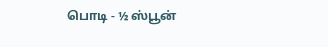பொடி - ½ ஸ்பூன்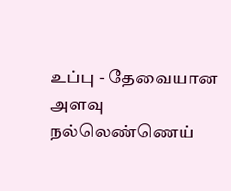உப்பு - தேவையான அளவு
நல்லெண்ணெய்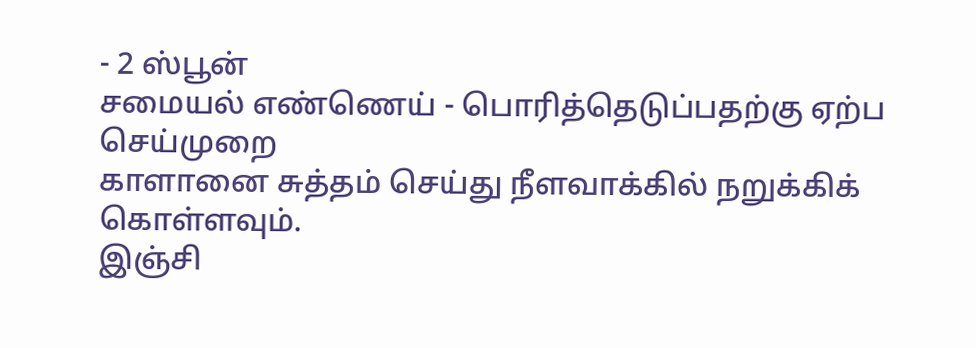- 2 ஸ்பூன்
சமையல் எண்ணெய் - பொரித்தெடுப்பதற்கு ஏற்ப
செய்முறை
காளானை சுத்தம் செய்து நீளவாக்கில் நறுக்கிக் கொள்ளவும்.
இஞ்சி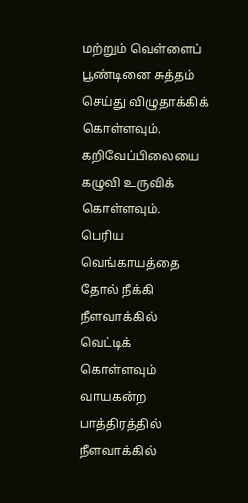மற்றும் வெள்ளைப் பூண்டினை சுத்தம் செய்து விழுதாக்கிக் கொள்ளவும்.
கறிவேப்பிலையை கழுவி உருவிக் கொள்ளவும்.
பெரிய வெங்காயத்தை தோல் நீக்கி நீளவாக்கில் வெட்டிக் கொள்ளவும்
வாயகன்ற பாத்திரத்தில் நீளவாக்கில்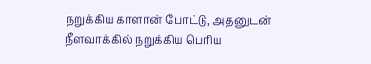நறுக்கிய காளான் போட்டு, அதனுடன் நீளவாக்கில் நறுக்கிய பெரிய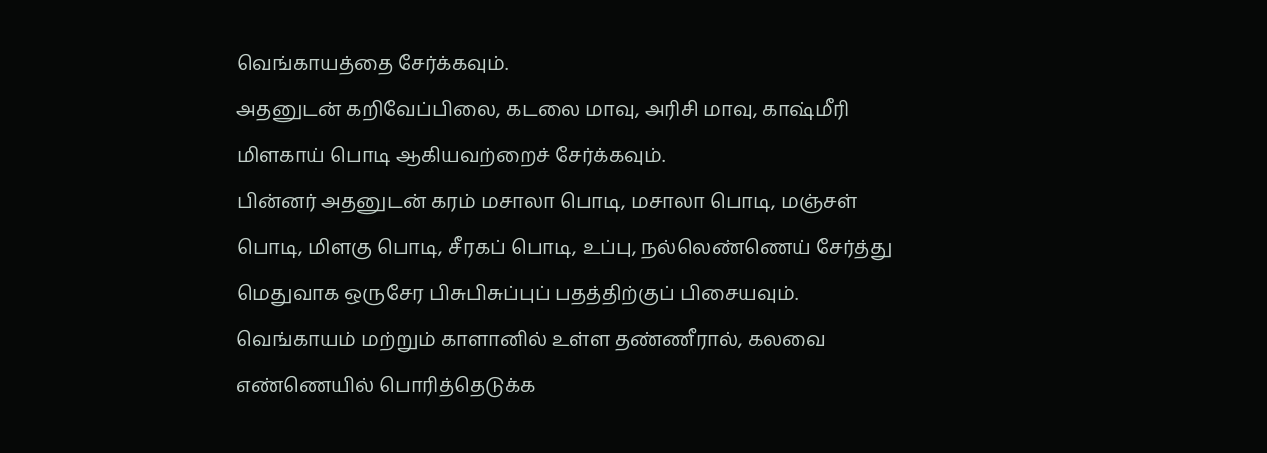வெங்காயத்தை சேர்க்கவும்.
அதனுடன் கறிவேப்பிலை, கடலை மாவு, அரிசி மாவு, காஷ்மீரி மிளகாய் பொடி ஆகியவற்றைச் சேர்க்கவும்.
பின்னர் அதனுடன் கரம் மசாலா பொடி, மசாலா பொடி, மஞ்சள் பொடி, மிளகு பொடி, சீரகப் பொடி, உப்பு, நல்லெண்ணெய் சேர்த்து மெதுவாக ஒருசேர பிசுபிசுப்புப் பதத்திற்குப் பிசையவும்.
வெங்காயம் மற்றும் காளானில் உள்ள தண்ணீரால், கலவை எண்ணெயில் பொரித்தெடுக்க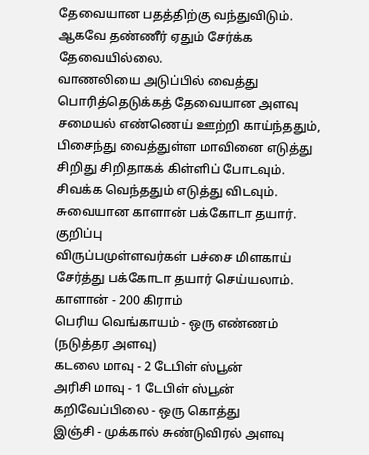தேவையான பதத்திற்கு வந்துவிடும். ஆகவே தண்ணீர் ஏதும் சேர்க்க தேவையில்லை.
வாணலியை அடுப்பில் வைத்து பொரித்தெடுக்கத் தேவையான அளவு சமையல் எண்ணெய் ஊற்றி காய்ந்ததும், பிசைந்து வைத்துள்ள மாவினை எடுத்து சிறிது சிறிதாகக் கிள்ளிப் போடவும். சிவக்க வெந்ததும் எடுத்து விடவும்.
சுவையான காளான் பக்கோடா தயார்.
குறிப்பு
விருப்பமுள்ளவர்கள் பச்சை மிளகாய் சேர்த்து பக்கோடா தயார் செய்யலாம்.
காளான் - 200 கிராம்
பெரிய வெங்காயம் - ஒரு எண்ணம் (நடுத்தர அளவு)
கடலை மாவு - 2 டேபிள் ஸ்பூன்
அரிசி மாவு - 1 டேபிள் ஸ்பூன்
கறிவேப்பிலை - ஒரு கொத்து
இஞ்சி - முக்கால் சுண்டுவிரல் அளவு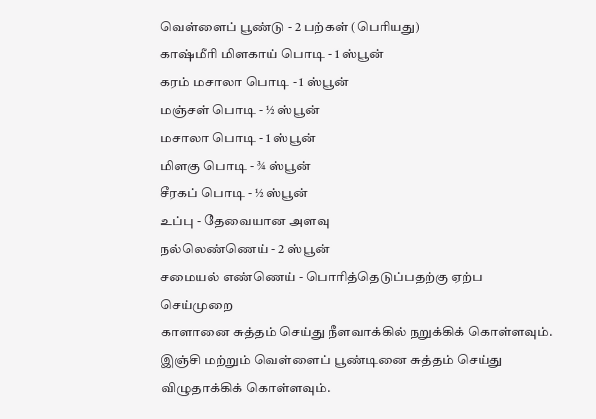வெள்ளைப் பூண்டு - 2 பற்கள் (பெரியது)
காஷ்மீரி மிளகாய் பொடி - 1 ஸ்பூன்
கரம் மசாலா பொடி - 1 ஸ்பூன்
மஞ்சள் பொடி - ½ ஸ்பூன்
மசாலா பொடி - 1 ஸ்பூன்
மிளகு பொடி - ¾ ஸ்பூன்
சீரகப் பொடி - ½ ஸ்பூன்
உப்பு - தேவையான அளவு
நல்லெண்ணெய் - 2 ஸ்பூன்
சமையல் எண்ணெய் - பொரித்தெடுப்பதற்கு ஏற்ப
செய்முறை
காளானை சுத்தம் செய்து நீளவாக்கில் நறுக்கிக் கொள்ளவும்.
இஞ்சி மற்றும் வெள்ளைப் பூண்டினை சுத்தம் செய்து விழுதாக்கிக் கொள்ளவும்.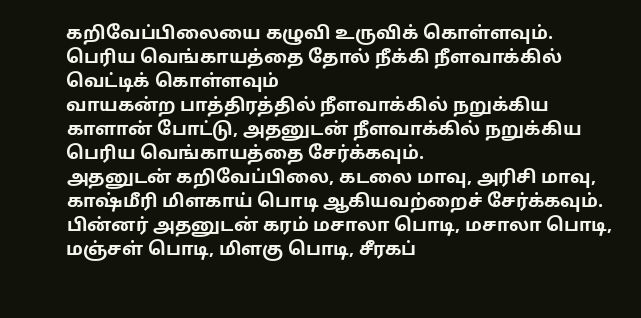கறிவேப்பிலையை கழுவி உருவிக் கொள்ளவும்.
பெரிய வெங்காயத்தை தோல் நீக்கி நீளவாக்கில் வெட்டிக் கொள்ளவும்
வாயகன்ற பாத்திரத்தில் நீளவாக்கில் நறுக்கிய காளான் போட்டு, அதனுடன் நீளவாக்கில் நறுக்கிய பெரிய வெங்காயத்தை சேர்க்கவும்.
அதனுடன் கறிவேப்பிலை, கடலை மாவு, அரிசி மாவு, காஷ்மீரி மிளகாய் பொடி ஆகியவற்றைச் சேர்க்கவும்.
பின்னர் அதனுடன் கரம் மசாலா பொடி, மசாலா பொடி, மஞ்சள் பொடி, மிளகு பொடி, சீரகப்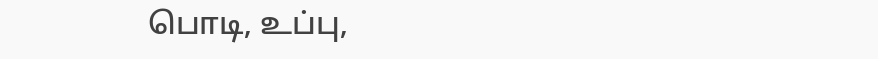பொடி, உப்பு,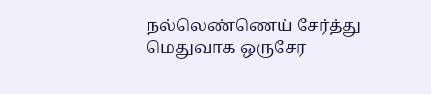நல்லெண்ணெய் சேர்த்து மெதுவாக ஒருசேர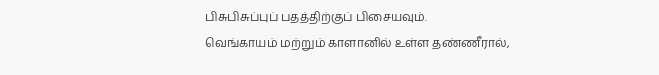பிசுபிசுப்புப் பதத்திற்குப் பிசையவும்.
வெங்காயம் மற்றும் காளானில் உள்ள தண்ணீரால்,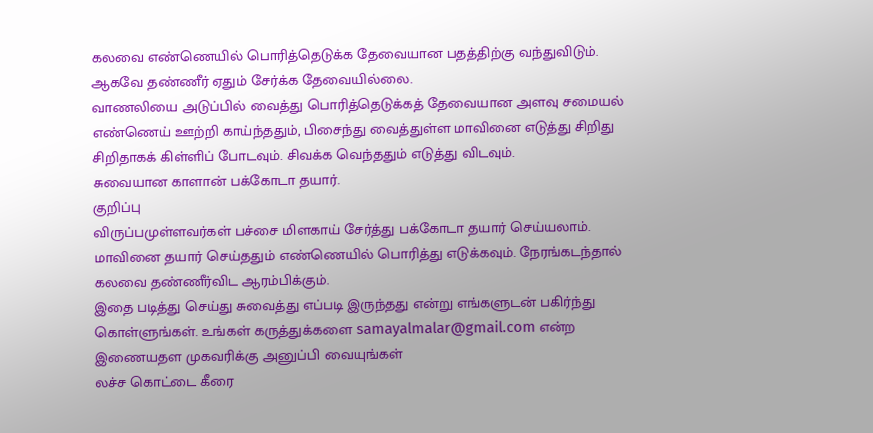கலவை எண்ணெயில் பொரித்தெடுக்க தேவையான பதத்திற்கு வந்துவிடும். ஆகவே தண்ணீர் ஏதும் சேர்க்க தேவையில்லை.
வாணலியை அடுப்பில் வைத்து பொரித்தெடுக்கத் தேவையான அளவு சமையல் எண்ணெய் ஊற்றி காய்ந்ததும், பிசைந்து வைத்துள்ள மாவினை எடுத்து சிறிது சிறிதாகக் கிள்ளிப் போடவும். சிவக்க வெந்ததும் எடுத்து விடவும்.
சுவையான காளான் பக்கோடா தயார்.
குறிப்பு
விருப்பமுள்ளவர்கள் பச்சை மிளகாய் சேர்த்து பக்கோடா தயார் செய்யலாம்.
மாவினை தயார் செய்ததும் எண்ணெயில் பொரித்து எடுக்கவும். நேரங்கடந்தால் கலவை தண்ணீர்விட ஆரம்பிக்கும்.
இதை படித்து செய்து சுவைத்து எப்படி இருந்தது என்று எங்களுடன் பகிர்ந்து கொள்ளுங்கள். உங்கள் கருத்துக்களை samayalmalar@gmail.com என்ற இணையதள முகவரிக்கு அனுப்பி வையுங்கள்
லச்ச கொட்டை கீரை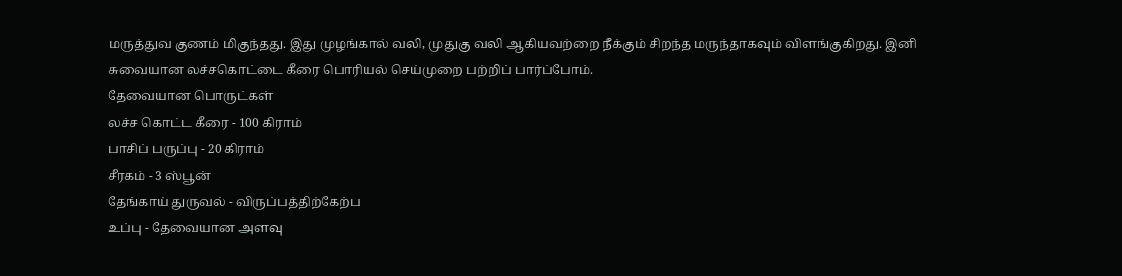மருத்துவ குணம் மிகுந்தது. இது முழங்கால் வலி, முதுகு வலி ஆகியவற்றை நீக்கும் சிறந்த மருந்தாகவும் விளங்குகிறது. இனி சுவையான லச்சகொட்டை கீரை பொரியல் செய்முறை பற்றிப் பார்ப்போம்.
தேவையான பொருட்கள்
லச்ச கொட்ட கீரை - 100 கிராம்
பாசிப் பருப்பு - 20 கிராம்
சீரகம் - 3 ஸ்பூன்
தேங்காய் துருவல் - விருப்பத்திற்கேற்ப
உப்பு - தேவையான அளவு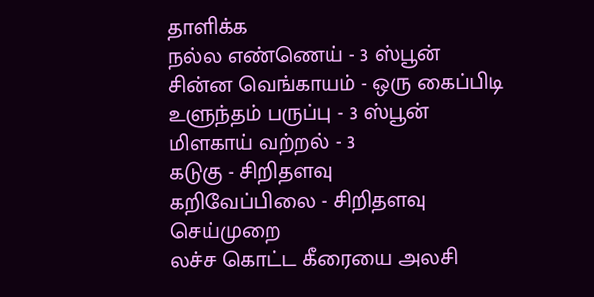தாளிக்க
நல்ல எண்ணெய் - 3 ஸ்பூன்
சின்ன வெங்காயம் - ஒரு கைப்பிடி
உளுந்தம் பருப்பு - 3 ஸ்பூன்
மிளகாய் வற்றல் - 3
கடுகு - சிறிதளவு
கறிவேப்பிலை - சிறிதளவு
செய்முறை
லச்ச கொட்ட கீரையை அலசி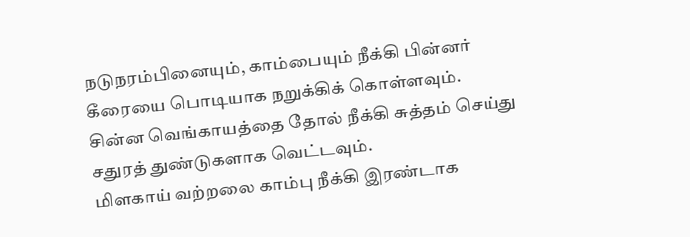நடுநரம்பினையும், காம்பையும் நீக்கி பின்னர் கீரையை பொடியாக நறுக்கிக் கொள்ளவும்.
சின்ன வெங்காயத்தை தோல் நீக்கி சுத்தம் செய்து சதுரத் துண்டுகளாக வெட்டவும்.
மிளகாய் வற்றலை காம்பு நீக்கி இரண்டாக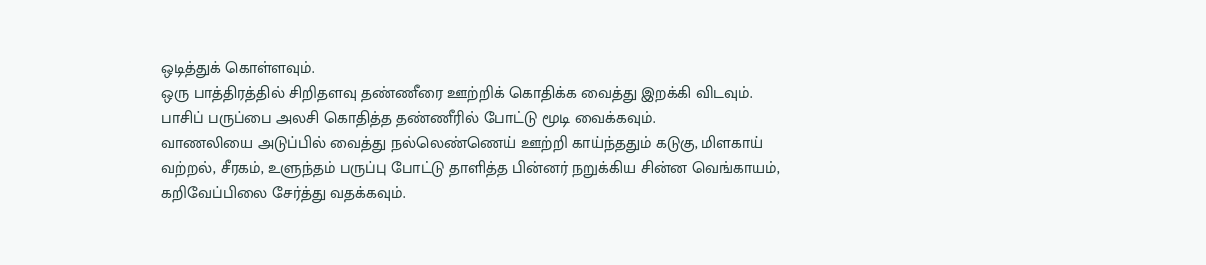ஒடித்துக் கொள்ளவும்.
ஒரு பாத்திரத்தில் சிறிதளவு தண்ணீரை ஊற்றிக் கொதிக்க வைத்து இறக்கி விடவும்.
பாசிப் பருப்பை அலசி கொதித்த தண்ணீரில் போட்டு மூடி வைக்கவும்.
வாணலியை அடுப்பில் வைத்து நல்லெண்ணெய் ஊற்றி காய்ந்ததும் கடுகு, மிளகாய் வற்றல், சீரகம், உளுந்தம் பருப்பு போட்டு தாளித்த பின்னர் நறுக்கிய சின்ன வெங்காயம், கறிவேப்பிலை சேர்த்து வதக்கவும்.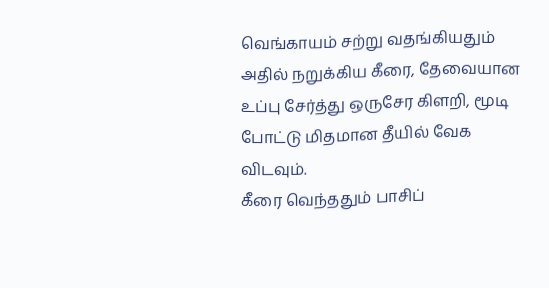வெங்காயம் சற்று வதங்கியதும் அதில் நறுக்கிய கீரை, தேவையான உப்பு சேர்த்து ஒருசேர கிளறி, மூடி போட்டு மிதமான தீயில் வேக விடவும்.
கீரை வெந்ததும் பாசிப்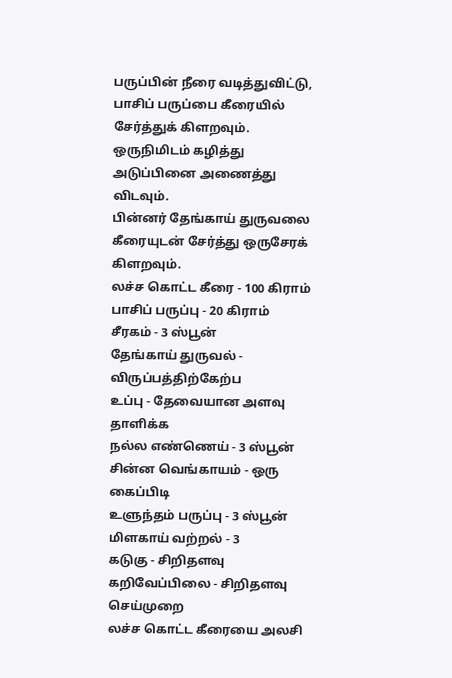பருப்பின் நீரை வடித்துவிட்டு, பாசிப் பருப்பை கீரையில் சேர்த்துக் கிளறவும்.
ஒருநிமிடம் கழித்து அடுப்பினை அணைத்து விடவும்.
பின்னர் தேங்காய் துருவலை கீரையுடன் சேர்த்து ஒருசேரக் கிளறவும்.
லச்ச கொட்ட கீரை - 100 கிராம்
பாசிப் பருப்பு - 20 கிராம்
சீரகம் - 3 ஸ்பூன்
தேங்காய் துருவல் - விருப்பத்திற்கேற்ப
உப்பு - தேவையான அளவு
தாளிக்க
நல்ல எண்ணெய் - 3 ஸ்பூன்
சின்ன வெங்காயம் - ஒரு கைப்பிடி
உளுந்தம் பருப்பு - 3 ஸ்பூன்
மிளகாய் வற்றல் - 3
கடுகு - சிறிதளவு
கறிவேப்பிலை - சிறிதளவு
செய்முறை
லச்ச கொட்ட கீரையை அலசி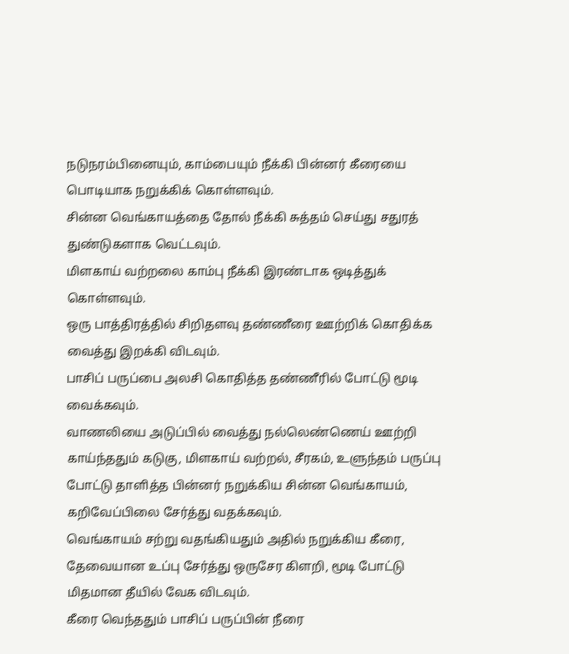நடுநரம்பினையும், காம்பையும் நீக்கி பின்னர் கீரையை பொடியாக நறுக்கிக் கொள்ளவும்.
சின்ன வெங்காயத்தை தோல் நீக்கி சுத்தம் செய்து சதுரத் துண்டுகளாக வெட்டவும்.
மிளகாய் வற்றலை காம்பு நீக்கி இரண்டாக ஒடித்துக் கொள்ளவும்.
ஒரு பாத்திரத்தில் சிறிதளவு தண்ணீரை ஊற்றிக் கொதிக்க வைத்து இறக்கி விடவும்.
பாசிப் பருப்பை அலசி கொதித்த தண்ணீரில் போட்டு மூடி வைக்கவும்.
வாணலியை அடுப்பில் வைத்து நல்லெண்ணெய் ஊற்றி காய்ந்ததும் கடுகு, மிளகாய் வற்றல், சீரகம், உளுந்தம் பருப்பு போட்டு தாளித்த பின்னர் நறுக்கிய சின்ன வெங்காயம், கறிவேப்பிலை சேர்த்து வதக்கவும்.
வெங்காயம் சற்று வதங்கியதும் அதில் நறுக்கிய கீரை, தேவையான உப்பு சேர்த்து ஒருசேர கிளறி, மூடி போட்டு மிதமான தீயில் வேக விடவும்.
கீரை வெந்ததும் பாசிப் பருப்பின் நீரை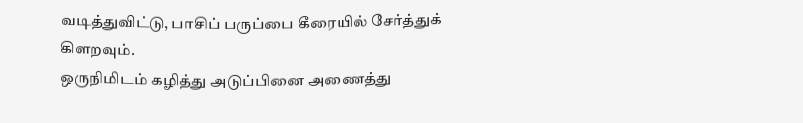வடித்துவிட்டு, பாசிப் பருப்பை கீரையில் சேர்த்துக் கிளறவும்.
ஒருநிமிடம் கழித்து அடுப்பினை அணைத்து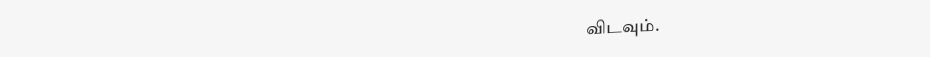விடவும்.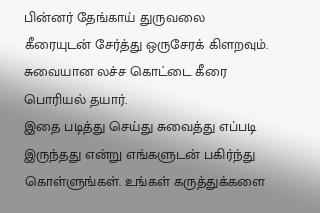பின்னர் தேங்காய் துருவலை கீரையுடன் சேர்த்து ஒருசேரக் கிளறவும்.
சுவையான லச்ச கொட்டை கீரை பொரியல் தயார்.
இதை படித்து செய்து சுவைத்து எப்படி இருந்தது என்று எங்களுடன் பகிர்ந்து கொள்ளுங்கள். உங்கள் கருத்துக்களை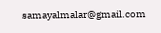samayalmalar@gmail.com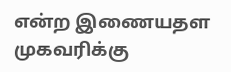என்ற இணையதள முகவரிக்கு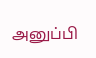அனுப்பி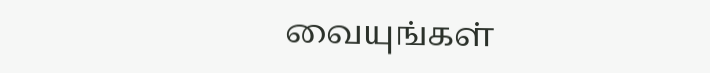வையுங்கள்